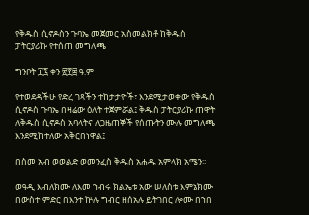የቅዱስ ሲኖዶስን ጉባኤ መጀመር አስመልክቶ ከቅዱስ ፓትርያሪኩ የተሰጠ መግለጫ

ግንቦት ፲፯ ቀን ፳፻፰ ዓ.ም

የተወደዳችሁ የድረ ገጻችን ተከታታዮች፣ እንደሚታወቀው የቅዱስ ሲኖዶስ ጉባኤ በዛሬው ዕለት ተጀምሯል፤ ቅዱስ ፓትርያሪኩ ጠዋት ለቅዱስ ሲኖዶስ አባላትና ለጋዜጠኞች የሰጡትን ሙሉ መግለጫ እንደሚከተለው አቅርበነዋል፤

በስመ አብ ወወልድ ወመንፈስ ቅዱስ አሐዱ አምላክ አሜን፡፡

ወዓዲ እብለክሙ ለእመ ኀብሩ ክልኤቱ አው ሠለስቱ እምኔክሙ በውስተ ምድር በእንተ ኵሉ ግብር ዘሰአሉ ይትገበር ሎሙ በኀበ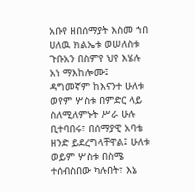አቡየ ዘበሰማያት እስመ ኀበ ሀለዉ ክልኤቱ ወሠለስቱ ጉቡአን በስምየ ህየ እሄሉ አነ ማእከሎሙ፤ ዳግመኛም ከእናንተ ሁለቱ ወየም ሦስቱ በምድር ላይ ስለሚለምኑት ሥራ ሁሉ ቢተባበሩ፣ በሰማያዊ አባቴ ዘንድ ይደረግላቸዋል፤ ሁለቱ ወይም ሦስቱ በስሜ ተሰብስበው ካሉበት፣ እኔ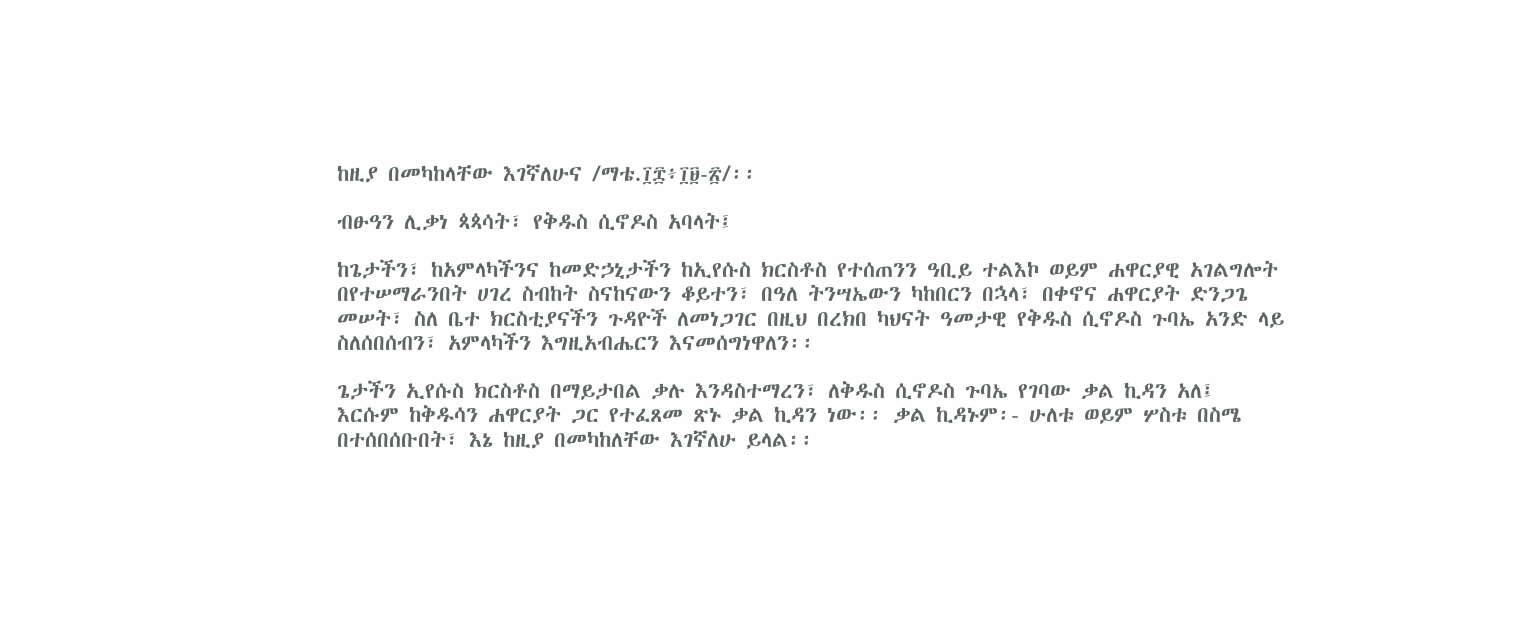ከዚያ በመካከላቸው እገኛለሁና /ማቴ.፲፰፥፲፱-፳/፡፡

ብፁዓን ሊቃነ ጳጳሳት፣ የቅዱስ ሲኖዶስ አባላት፤

ከጌታችን፣ ከአምላካችንና ከመድኃኒታችን ከኢየሱስ ክርስቶስ የተሰጠንን ዓቢይ ተልእኮ ወይም ሐዋርያዊ አገልግሎት በየተሠማራንበት ሀገረ ስብከት ስናከናውን ቆይተን፣ በዓለ ትንሣኤውን ካከበርን በኋላ፣ በቀኖና ሐዋርያት ድንጋጌ መሠት፣ ስለ ቤተ ክርስቲያናችን ጉዳዮች ለመነጋገር በዚህ በረክበ ካህናት ዓመታዊ የቅዱስ ሲኖዶስ ጉባኤ አንድ ላይ ስለሰበሰብን፣ አምላካችን እግዚአብሔርን እናመሰግነዋለን፡፡

ጌታችን ኢየሱስ ክርስቶስ በማይታበል ቃሉ እንዳስተማረን፣ ለቅዱስ ሲኖዶስ ጉባኤ የገባው ቃል ኪዳን አለ፤ እርሱም ከቅዱሳን ሐዋርያት ጋር የተፈጸመ ጽኑ ቃል ኪዳን ነው፡፡ ቃል ኪዳኑም፡- ሁለቱ ወይም ሦስቱ በስሜ በተሰበሰቡበት፣ እኔ ከዚያ በመካከለቸው እገኛለሁ ይላል፡፡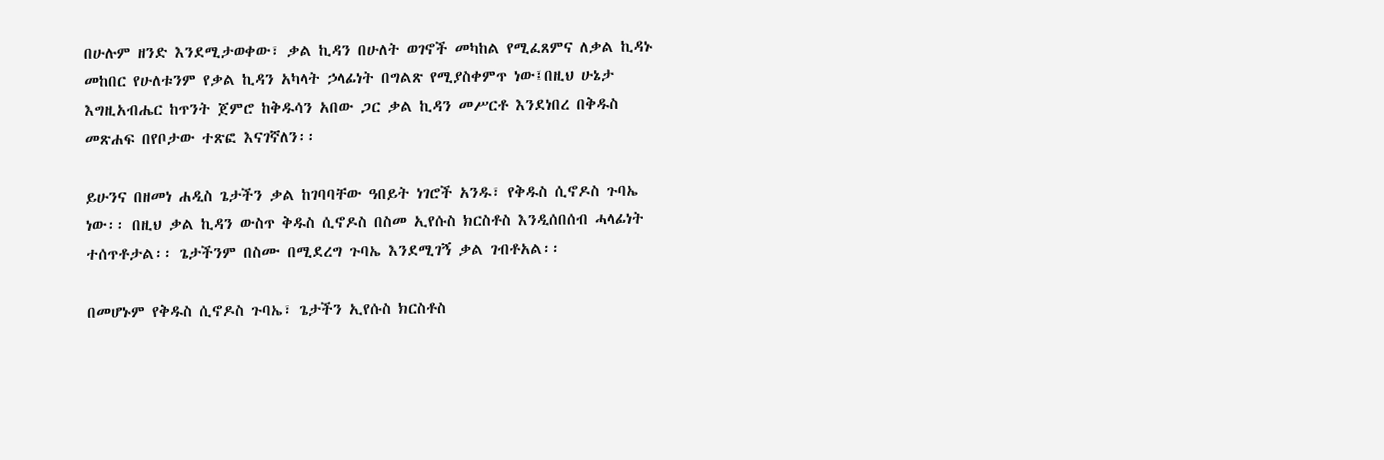በሁሉም ዘንድ እንደሚታወቀው፣ ቃል ኪዳን በሁለት ወገኖች መካከል የሚፈጸምና ለቃል ኪዳኑ መከበር የሁለቱንም የቃል ኪዳን አካላት ኃላፊነት በግልጽ የሚያስቀምጥ ነው፤በዚህ ሁኔታ እግዚአብሔር ከጥንት ጀምሮ ከቅዱሳን አበው ጋር ቃል ኪዳን መሥርቶ እንደነበረ በቅዱስ መጽሐፍ በየቦታው ተጽፎ እናገኛለን፡፡

ይሁንና በዘመነ ሐዲስ ጌታችን ቃል ከገባባቸው ዓበይት ነገሮች አንዱ፣ የቅዱስ ሲኖዶስ ጉባኤ ነው፡፡ በዚህ ቃል ኪዳን ውስጥ ቅዱስ ሲኖዶስ በስመ ኢየሱስ ክርስቶስ እንዲሰበሰብ ሓላፊነት ተሰጥቶታል፡፡ ጌታችንም በስሙ በሚደረግ ጉባኤ እንደሚገኝ ቃል ገብቶአል፡፡

በመሆኑም የቅዱስ ሲኖዶስ ጉባኤ፣ ጌታችን ኢየሱስ ክርስቶስ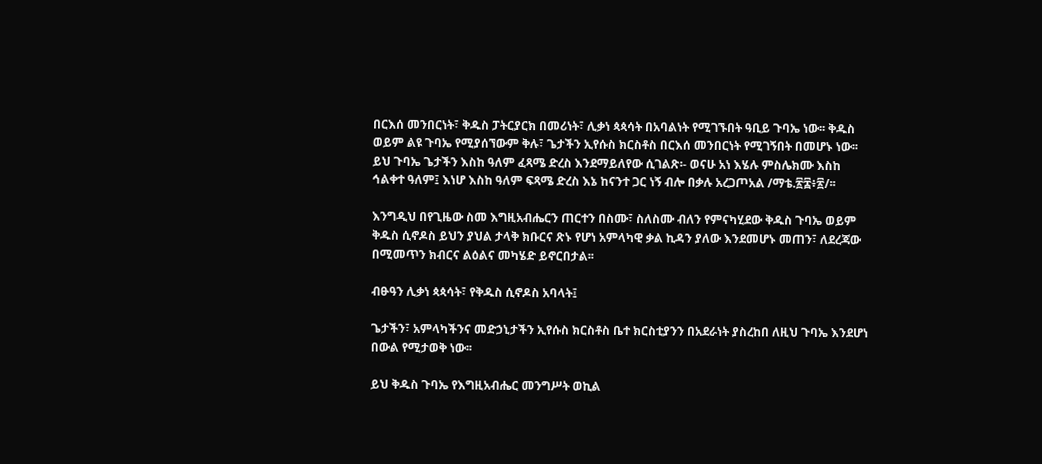በርእሰ መንበርነት፣ ቅዱስ ፓትርያርክ በመሪነት፣ ሊቃነ ጳጳሳት በአባልነት የሚገኙበት ዓቢይ ጉባኤ ነው፡፡ ቅዱስ ወይም ልዩ ጉባኤ የሚያሰኘውም ቅሉ፣ ጌታችን ኢየሱስ ክርስቶስ በርእሰ መንበርነት የሚገኝበት በመሆኑ ነው፡፡ ይህ ጉባኤ ጌታችን እስከ ዓለም ፈጻሜ ድረስ እንደማይለየው ሲገልጽ፡- ወናሁ አነ እሄሉ ምስሌክሙ እስከ ኅልቀተ ዓለም፤ እነሆ እስከ ዓለም ፍጻሜ ድረስ እኔ ከናንተ ጋር ነኝ ብሎ በቃሉ አረጋጦአል /ማቴ.፳፰፥፳/፡፡

እንግዲህ በየጊዜው ስመ እግዚአብሔርን ጠርተን በስሙ፣ ስለስሙ ብለን የምናካሂደው ቅዱስ ጉባኤ ወይም ቅዱስ ሲኖዶስ ይህን ያህል ታላቅ ክቡርና ጽኑ የሆነ አምላካዊ ቃል ኪዳን ያለው እንደመሆኑ መጠን፣ ለደረጃው በሚመጥን ክብርና ልዕልና መካሄድ ይኖርበታል፡፡

ብፁዓን ሊቃነ ጳጳሳት፣ የቅዱስ ሲኖዶስ አባላት፤

ጌታችን፣ አምላካችንና መድኃኒታችን ኢየሱስ ክርስቶስ ቤተ ክርስቲያንን በአደራነት ያስረከበ ለዚህ ጉባኤ እንደሆነ በውል የሚታወቅ ነው፡፡

ይህ ቅዱስ ጉባኤ የእግዚአብሔር መንግሥት ወኪል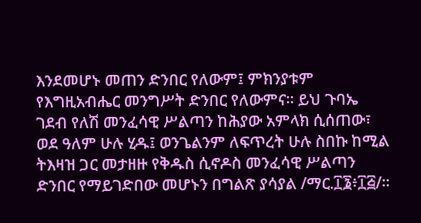እንደመሆኑ መጠን ድንበር የለውም፤ ምክንያቱም የእግዚአብሔር መንግሥት ድንበር የለውምና፡፡ ይህ ጉባኤ ገደብ የለሽ መንፈሳዊ ሥልጣን ከሕያው አምላክ ሲሰጠው፣ ወደ ዓለም ሁሉ ሂዱ፤ ወንጌልንም ለፍጥረት ሁሉ ስበኩ ከሚል ትእዛዝ ጋር መታዘዙ የቅዱስ ሲኖዶስ መንፈሳዊ ሥልጣን ድንበር የማይገድበው መሆኑን በግልጽ ያሳያል /ማር.፲፮፥፲፭/፡፡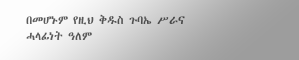በመሆኑም የዚህ ቅዱስ ጉባኤ ሥራና ሓላፊነት ዓለም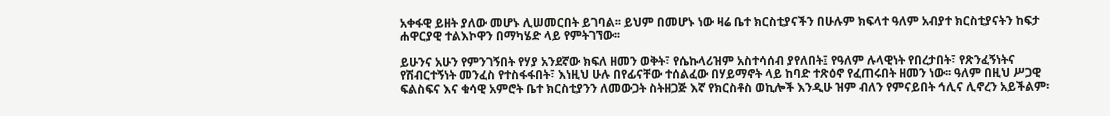አቀፋዊ ይዘት ያለው መሆኑ ሊሠመርበት ይገባል፡፡ ይህም በመሆኑ ነው ዛሬ ቤተ ክርስቲያናችን በሁሉም ክፍላተ ዓለም አብያተ ክርስቲያናትን ከፍታ ሐዋርያዊ ተልእኮዋን በማካሄድ ላይ የምትገኘው፡፡

ይሁንና አሁን የምንገኝበት የሃያ አንደኛው ክፍለ ዘመን ወቅት፣ የሴኩላሪዝም አስተሳሰብ ያየለበት፤ የዓለም ሉላዊነት የበረታበት፣ የጽንፈኝነትና የሽብርተኝነት መንፈስ የተስፋፋበት፣ እነዚህ ሁሉ በየፊናቸው ተሰልፈው በሃይማኖት ላይ ከባድ ተጽዕኖ የፈጠሩበት ዘመን ነው፡፡ ዓለም በዚህ ሥጋዊ ፍልስፍና እና ቁሳዊ አምሮት ቤተ ክርስቲያንን ለመውጋት ስትዘጋጅ እኛ የክርስቶስ ወኪሎች እንዲሁ ዝም ብለን የምናይበት ኅሊና ሊኖረን አይችልም፡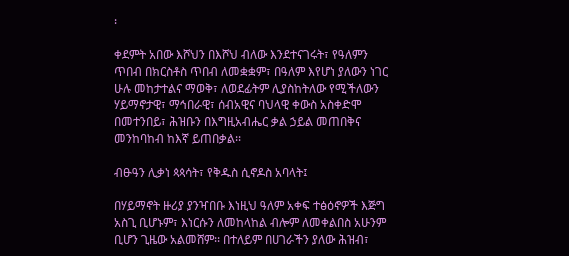፡

ቀደምት አበው እሾህን በእሾህ ብለው እንደተናገሩት፣ የዓለምን ጥበብ በክርስቶስ ጥበብ ለመቋቋም፣ በዓለም እየሆነ ያለውን ነገር ሁሉ መከታተልና ማወቅ፣ ለወደፊትም ሊያስከትለው የሚችለውን ሃይማኖታዊ፣ ማኅበራዊ፣ ሰብአዊና ባህላዊ ቀውስ አስቀድሞ በመተንበይ፣ ሕዝቡን በእግዚአብሔር ቃል ኃይል መጠበቅና መንከባከብ ከእኛ ይጠበቃል፡፡

ብፁዓን ሊቃነ ጳጳሳት፣ የቅዱስ ሲኖዶስ አባላት፤

በሃይማኖት ዙሪያ ያንዣበቡ እነዚህ ዓለም አቀፍ ተፅዕኖዎች እጅግ አስጊ ቢሆኑም፣ እነርሱን ለመከላከል ብሎም ለመቀልበስ አሁንም ቢሆን ጊዜው አልመሸም፡፡ በተለይም በሀገራችን ያለው ሕዝብ፣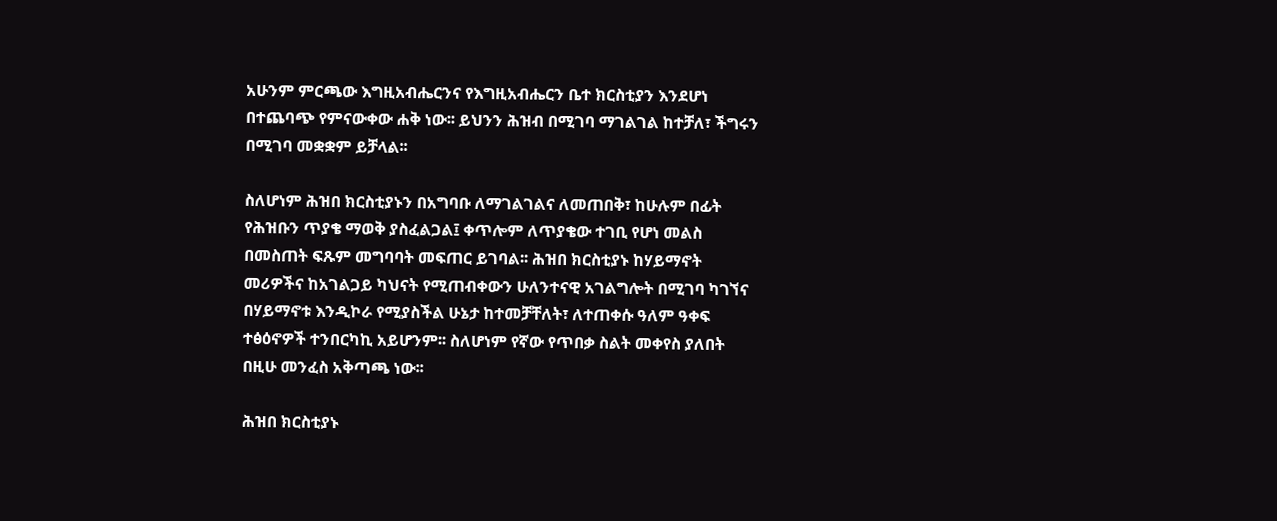አሁንም ምርጫው እግዚአብሔርንና የእግዚአብሔርን ቤተ ክርስቲያን እንደሆነ በተጨባጭ የምናውቀው ሐቅ ነው፡፡ ይህንን ሕዝብ በሚገባ ማገልገል ከተቻለ፣ ችግሩን በሚገባ መቋቋም ይቻላል፡፡

ስለሆነም ሕዝበ ክርስቲያኑን በአግባቡ ለማገልገልና ለመጠበቅ፣ ከሁሉም በፊት የሕዝቡን ጥያቄ ማወቅ ያስፈልጋል፤ ቀጥሎም ለጥያቄው ተገቢ የሆነ መልስ በመስጠት ፍጹም መግባባት መፍጠር ይገባል፡፡ ሕዝበ ክርስቲያኑ ከሃይማኖት መሪዎችና ከአገልጋይ ካህናት የሚጠብቀውን ሁለንተናዊ አገልግሎት በሚገባ ካገኘና በሃይማኖቱ እንዲኮራ የሚያስችል ሁኔታ ከተመቻቸለት፣ ለተጠቀሱ ዓለም ዓቀፍ ተፅዕኖዎች ተንበርካኪ አይሆንም፡፡ ስለሆነም የኛው የጥበቃ ስልት መቀየስ ያለበት በዚሁ መንፈስ አቅጣጫ ነው፡፡

ሕዝበ ክርስቲያኑ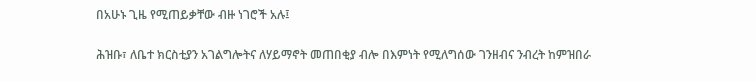በአሁኑ ጊዜ የሚጠይቃቸው ብዙ ነገሮች አሉ፤

ሕዝቡ፣ ለቤተ ክርስቲያን አገልግሎትና ለሃይማኖት መጠበቂያ ብሎ በእምነት የሚለግሰው ገንዘብና ንብረት ከምዝበራ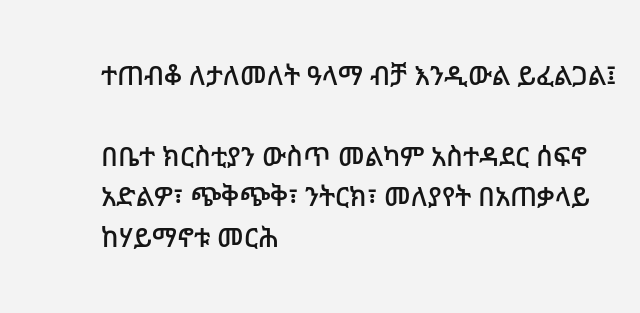ተጠብቆ ለታለመለት ዓላማ ብቻ እንዲውል ይፈልጋል፤

በቤተ ክርስቲያን ውስጥ መልካም አስተዳደር ሰፍኖ አድልዎ፣ ጭቅጭቅ፣ ንትርክ፣ መለያየት በአጠቃላይ ከሃይማኖቱ መርሕ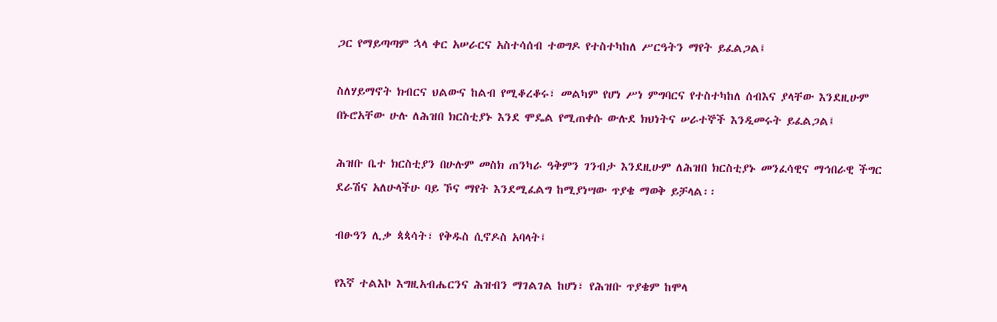ጋር የማይጣጣም ኋላ ቀር አሠራርና አስተሳሰብ ተወግዶ የተስተካከለ ሥርዓትን ማየት ይፈልጋል፤

ስለሃይማኖት ክብርና ህልውና ከልብ የሚቆረቆሩ፣ መልካም የሆነ ሥነ ምግባርና የተስተካከለ ሰብእና ያላቸው እንደዚሁም በኑሮአቸው ሁሉ ለሕዝበ ክርስቲያኑ እንደ ሞዴል የሚጠቀሱ ውሉደ ክህነትና ሠራተኞች እንዲመሩት ይፈልጋል፤

ሕዝቡ ቤተ ክርስቲያን በሁሉም መስክ ጠንካራ ዓቅምን ገንብታ እንደዚሁም ለሕዝበ ክርስቲያኑ መንፈሳዊና ማኅበራዊ ችግር ደራሽና አለሁላችሁ ባይ ኾና ማየት እንደሚፈልግ ከሚያነሣው ጥያቄ ማወቅ ይቻላል፡፡

ብፁዓን ሊቃ ጳጳሳት፣ የቅዱስ ሲኖዶስ አባላት፤

የእኛ ተልእኮ እግዚአብሔርንና ሕዝብን ማገልገል ከሆነ፣ የሕዝቡ ጥያቄም ከሞላ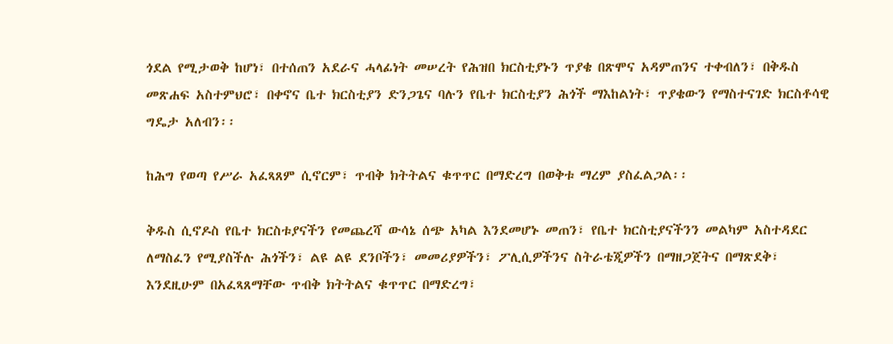ጎደል የሚታወቅ ከሆነ፣ በተሰጠን አደራና ሓላፊነት መሠረት የሕዝበ ክርስቲያኑን ጥያቄ በጽሞና አዳምጠንና ተቀብለን፣ በቅዱስ መጽሐፍ አስተምህሮ፣ በቀኖና ቤተ ክርስቲያን ድንጋጌና ባሉን የቤተ ክርስቲያን ሕጎች ማእከልነት፣ ጥያቄውን የማስተናገድ ክርስቶሳዊ ግዴታ አለብን፡፡

ከሕግ የወጣ የሥራ አፈጻጸም ሲኖርም፣ ጥብቅ ክትትልና ቁጥጥር በማድረግ በወቅቱ ማረም ያስፈልጋል፡፡

ቅዱስ ሲኖዶስ የቤተ ክርስቱያናችን የመጨረሻ ውሳኔ ሰጭ አካል እንደመሆኑ መጠን፣ የቤተ ክርስቲያናችንን መልካም አስተዳደር ለማስፈን የሚያስችሉ ሕጎችን፣ ልዩ ልዩ ደንቦችን፣ መመሪያዎችን፣ ፖሊሲዎችንና ስትራቴጂዎችን በማዘጋጀትና በማጽደቅ፣ እንደዚሁም በአፈጻጸማቸው ጥብቅ ክትትልና ቁጥጥር በማድረግ፣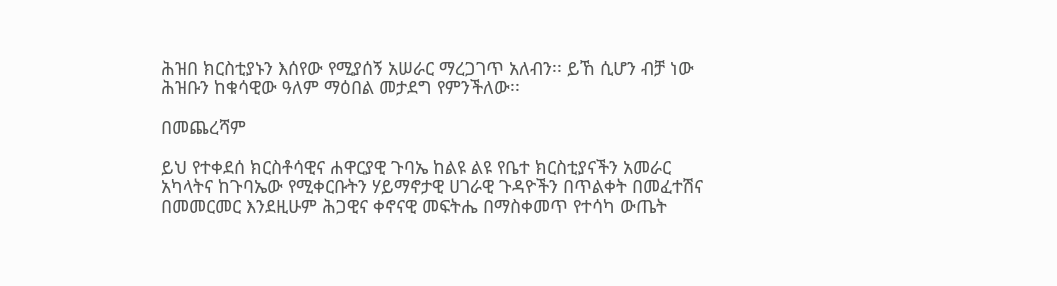ሕዝበ ክርስቲያኑን እሰየው የሚያሰኝ አሠራር ማረጋገጥ አለብን፡፡ ይኸ ሲሆን ብቻ ነው ሕዝቡን ከቁሳዊው ዓለም ማዕበል መታደግ የምንችለው፡፡

በመጨረሻም

ይህ የተቀደሰ ክርስቶሳዊና ሐዋርያዊ ጉባኤ ከልዩ ልዩ የቤተ ክርስቲያናችን አመራር አካላትና ከጉባኤው የሚቀርቡትን ሃይማኖታዊ ሀገራዊ ጉዳዮችን በጥልቀት በመፈተሽና በመመርመር እንደዚሁም ሕጋዊና ቀኖናዊ መፍትሔ በማስቀመጥ የተሳካ ውጤት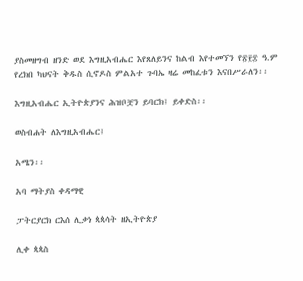ያስመዘግብ ዘንድ ወደ እግዚአብሔር እየጸለይንና ከልብ እየተመኘን የ፳፻፰ ዓ.ም የረክበ ካህናት ቅዱስ ሲኖዶስ ምልአተ ጉባኤ ዛሬ መከፈቱን እናበሥራለን፡፡

እግዚአብሔር ኢትዮጵያንና ሕዝቦቿን ይባርክ፤ ይቀድስ፡፡

ወስብሐት ለእግዚአብሔር፤

አሜን፡፡

አባ ማትያስ ቀዳማዊ

ፓትርያርክ ርእሰ ሊቃነ ጳጳሳት ዘኢትዮጵያ

ሊቀ ጳጳስ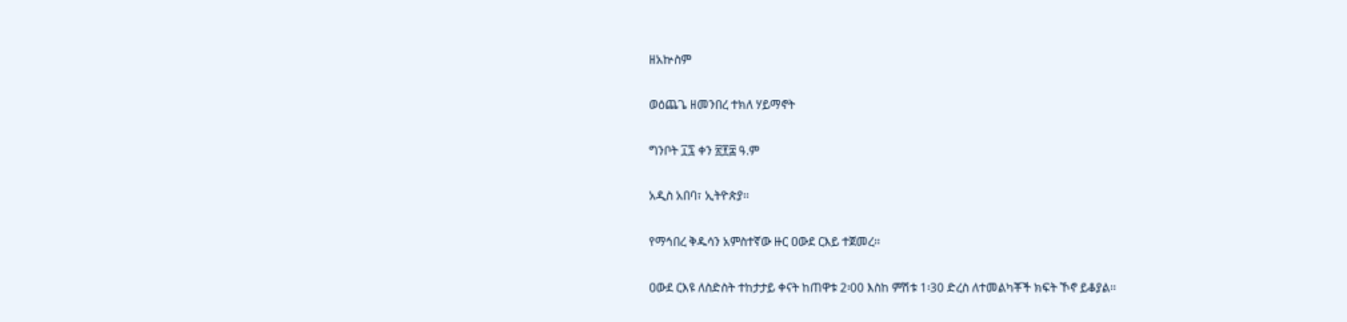ዘአኵስም

ወዕጨጌ ዘመንበረ ተክለ ሃይማኖት

ግንቦት ፲፯ ቀን ፳፻፰ ዓ.ም

አዲስ አበባ፣ ኢትዮጵያ፡፡

የማኅበረ ቅዱሳን አምስተኛው ዙር ዐውደ ርእይ ተጀመረ፡፡

ዐውደ ርእዩ ለስድስት ተከታታይ ቀናት ከጠዋቱ 2፡00 እስከ ምሽቱ 1፡30 ድረስ ለተመልካቾች ክፍት ኾኖ ይቆያል፡፡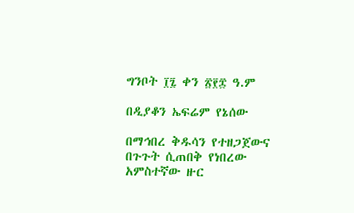ግንቦት ፲፯ ቀን ፳፻፰ ዓ.ም

በዲያቆን ኤፍሬም የኔሰው

በማኅበረ ቅዱሳን የተዘጋጀውና በጉጉት ሲጠበቅ የነበረው አምስተኛው ዙር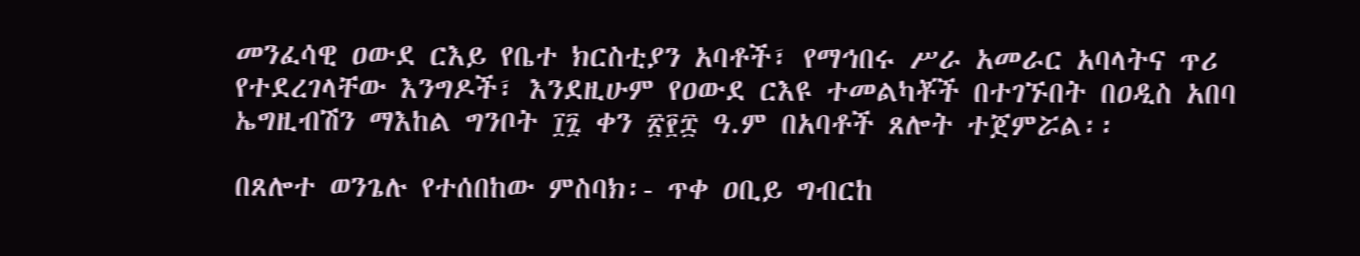መንፈሳዊ ዐውደ ርእይ የቤተ ክርስቲያን አባቶች፣ የማኅበሩ ሥራ አመራር አባላትና ጥሪ የተደረገላቸው እንግዶች፣ እንደዚሁም የዐውደ ርእዩ ተመልካቾች በተገኙበት በዐዲስ አበባ ኤግዚብሽን ማእከል ግንቦት ፲፯ ቀን ፳፻፰ ዓ.ም በአባቶች ጸሎት ተጀምሯል፡፡

በጸሎተ ወንጌሉ የተሰበከው ምስባክ፡- ጥቀ ዐቢይ ግብርከ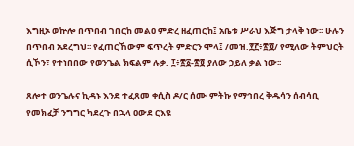እግዚኦ ወኵሎ በጥበብ ገበርከ መልዐ ምድረ ዘፈጠርከ፤ አቤቱ ሥራህ እጅግ ታላቅ ነው፡፡ ሁሉን በጥበብ አደረግህ፡፡ የፈጠርኸውም ፍጥረት ምድርን ሞላ፤ /መዝ.፻፫፥፳፬/ የሚለው ትምህርት ሲኾን፣ የተነበበው የወንጌል ክፍልም ሉቃ. ፲፥፳፩-፳፬ ያለው ኃይለ ቃል ነው፡፡

ጸሎተ ወንጌሉና ኪዳኑ እንደ ተፈጸመ ቀሲስ ዶ/ር ሰሙ ምትኩ የማኅበረ ቅዱሳን ሰብሳቢ የመክፈቻ ንግግር ካደረጉ በኋላ ዐውደ ርእዩ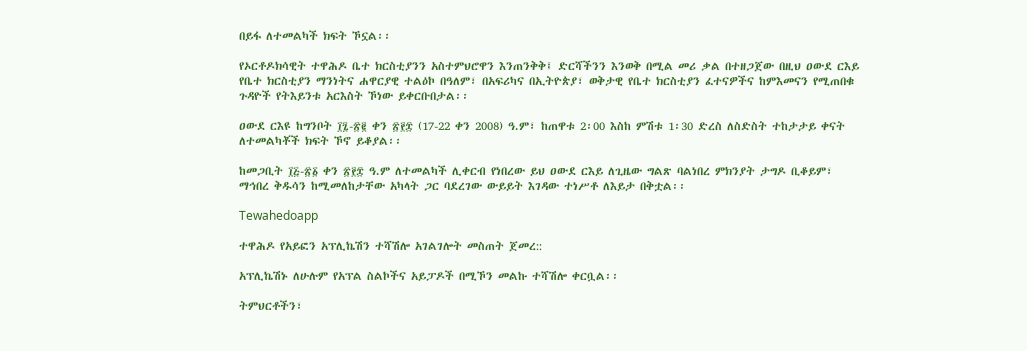በይፋ ለተመልካች ክፍት ኾኗል፡፡

የኦርቶዶክሳዊት ተዋሕዶ ቤተ ክርስቲያንን አስተምህሮዋን እንጠንቅቅ፤ ድርሻችንን እንወቅ በሚል መሪ ቃል በተዘጋጀው በዚህ ዐውደ ርእይ የቤተ ክርስቲያን ማንነትና ሐዋርያዊ ተልዕኮ በዓለም፣ በአፍሪካና በኢትዮጵያ፣ ወቅታዊ የቤተ ክርስቲያን ፈተናዎችና ከምእመናን የሚጠበቁ ጉዳዮች የትእይንቱ አርእስት ኾነው ይቀርቡበታል፡፡

ዐውደ ርእዩ ከግንቦት ፲፯-፳፪ ቀን ፳፻፰ (17-22 ቀን 2008) ዓ.ም፣ ከጠዋቱ 2፡00 እስከ ምሽቱ 1፡30 ድረስ ለስድስት ተከታታይ ቀናት ለተመልካቾች ክፍት ኾኖ ይቆያል፡፡

ከመጋቢት ፲፭-፳፩ ቀን ፳፻፰ ዓ.ም ለተመልካች ሊቀርብ የነበረው ይህ ዐውደ ርእይ ለጊዜው ግልጽ ባልነበረ ምክንያት ታግዶ ቢቆይም፣ ማኅበረ ቅዱሳን ከሚመለከታቸው አካላት ጋር ባደረገው ውይይት እገዳው ተነሥቶ ለእይታ በቅቷል፡፡

Tewahedoapp

ተዋሕዶ የአይፎን አፕሊኬሽን ተሻሽሎ አገልገሎት መስጠት ጀመረ::

አፕሊኬሽኑ ለሁሉም የአፕል ስልኮችና አይፓዶች በሚኾን መልኩ ተሻሽሎ ቀርቧል፡፡

ትምህርቶችን፣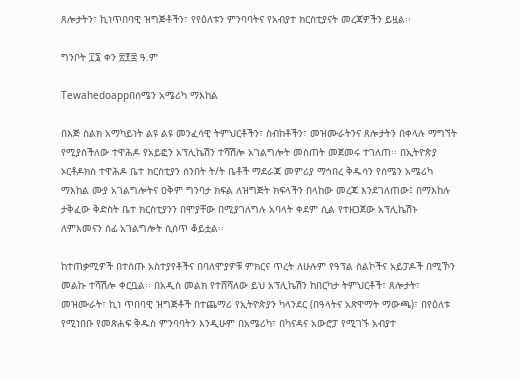ጸሎታትን፣ ኪነጥበባዊ ዝግጅቶችን፣ የየዕለቱን ምንባባትና የአብያተ ክርስቲያናት መረጃዎችን ይዟል፡፡

ግንቦት ፲፮ ቀን ፳፻፰ ዓ.ም

Tewahedoappበሰሜን አሜሪካ ማእከል

በእጅ ስልክ አማካይነት ልዩ ልዩ መንፈሳዊ ትምህርቶችን፣ ስብከቶችን፣ መዝሙራትንና ጸሎታትን በቀላሉ ማግኘት የሚያስችለው ተዋሕዶ የአይፎን አፕሊኬሽን ተሻሽሎ አገልግሎት መስጠት መጀመሩ ተገለጠ፡፡ በኢትዮጵያ ኦርቶዶክስ ተዋሕዶ ቤተ ክርስቲያን ሰንበት ት/ት ቤቶች ማደራጃ መምሪያ ማኅበረ ቅዱሳን የሰሜን አሜሪካ ማእከል ሙያ አገልግሎትና ዐቅም ግንባታ ክፍል ለዝግጅት ክፍላችን በላከው መረጃ እንደገለጠው፤ በማእከሉ ታቅፈው ቅድስት ቤተ ክርስቲያንን በሞያቸው በሚያገለግሉ አባላት ቀደም ሲል የተዘጋጀው አፕሊኬሽኑ ለምእመናን ሰፊ አገልግሎት ሲሰጥ ቆይቷል፡፡

ከተጠቃሚዎች በተሰጡ አስተያየቶችና በባለሞያዎቹ ምክርና ጥረት ለሁሉም የዓፕል ስልኮችና አይፓዶች በሚኾን መልኩ ተሻሽሎ ቀርቧል፡፡ በአዲስ መልክ የተሸሻለው ይህ አፕሊኬሽን ከበርካታ ትምህርቶች፣ ጸሎታት፣ መዝሙራት፣ ኪነ ጥበባዊ ዝግጅቶች በተጨማሪ የኢትዮጵያን ካላንደር (በዓላትና አጽዋማት ማውጫ)፣ በየዕለቱ የሚነበቡ የመጽሐፍ ቅዱስ ምንባባትን እንዲሁም በአሜሪካ፣ በካናዳና አውሮፓ የሚገኙ አብያተ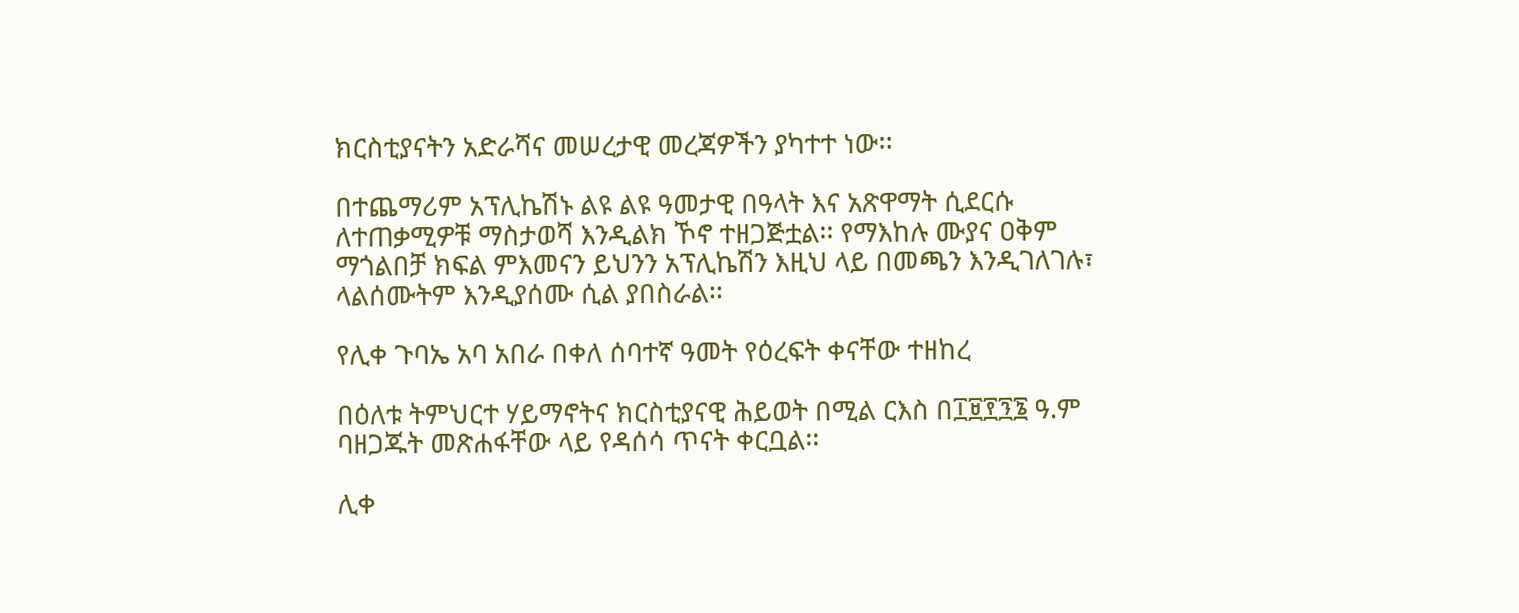ክርስቲያናትን አድራሻና መሠረታዊ መረጃዎችን ያካተተ ነው፡፡

በተጨማሪም አፕሊኬሽኑ ልዩ ልዩ ዓመታዊ በዓላት እና አጽዋማት ሲደርሱ ለተጠቃሚዎቹ ማስታወሻ እንዲልክ ኾኖ ተዘጋጅቷል፡፡ የማእከሉ ሙያና ዐቅም ማጎልበቻ ክፍል ምእመናን ይህንን አፕሊኬሽን እዚህ ላይ በመጫን እንዲገለገሉ፣ ላልሰሙትም እንዲያሰሙ ሲል ያበስራል፡፡

የሊቀ ጉባኤ አባ አበራ በቀለ ሰባተኛ ዓመት የዕረፍት ቀናቸው ተዘከረ

በዕለቱ ትምህርተ ሃይማኖትና ክርስቲያናዊ ሕይወት በሚል ርእስ በ፲፱፻፺፮ ዓ.ም ባዘጋጁት መጽሐፋቸው ላይ የዳሰሳ ጥናት ቀርቧል፡፡

ሊቀ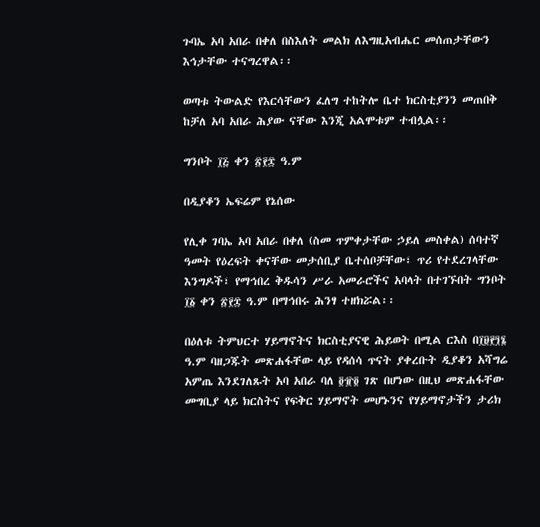ጉባኤ አባ አበራ በቀለ በስእለት መልክ ለእግዚአብሔር መሰጠታቸውን እኅታቸው ተናግረዋል፡፡

ወጣቱ ትውልድ የእርሳቸውን ፈለግ ተከትሎ ቤተ ክርስቲያንን መጠበቅ ከቻለ አባ አበራ ሕያው ናቸው እንጂ አልሞቱም ተብሏል፡፡

ግንቦት ፲፭ ቀን ፳፻፰ ዓ.ም

በዲያቆን ኤፍሬም የኔሰው

የሊቀ ገባኤ አባ አበራ በቀለ (ስመ ጥምቀታቸው ኃይለ መስቀል) ሰባተኛ ዓመት የዕረፍት ቀናቸው መታሰቢያ ቤተሰቦቻቸው፣ ጥሪ የተደረገላቸው እንግዶች፣ የማኅበረ ቅዱሳን ሥራ አመራሮችና አባላት በተገኙበት ግንቦት ፲፩ ቀን ፳፻፰ ዓ.ም በማኅበሩ ሕንፃ ተዘክሯል፡፡

በዕለቱ ትምህርተ ሃይማኖትና ክርስቲያናዊ ሕይወት በሚል ርእስ በ፲፱፻፺፮ ዓ.ም ባዘጋጁት መጽሐፋቸው ላይ የዳሰሳ ጥናት ያቀረቡት ዲያቆን አሻግሬ አምጤ እንደገለጹት አባ አበራ ባለ ፬፹፬ ገጽ በሆነው በዚህ መጽሐፋቸው መግቢያ ላይ ክርስትና የፍቅር ሃይማኖት መሆኑንና የሃይማኖታችን ታሪክ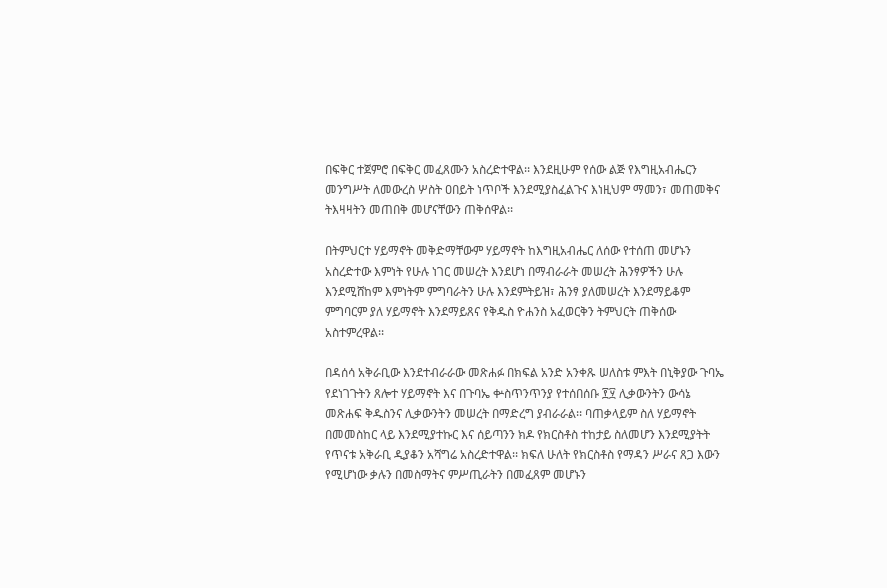በፍቅር ተጀምሮ በፍቅር መፈጸሙን አስረድተዋል፡፡ እንደዚሁም የሰው ልጅ የእግዚአብሔርን መንግሥት ለመውረስ ሦስት ዐበይት ነጥቦች እንደሚያስፈልጉና እነዚህም ማመን፣ መጠመቅና ትእዛዛትን መጠበቅ መሆናቸውን ጠቅሰዋል፡፡

በትምህርተ ሃይማኖት መቅድማቸውም ሃይማኖት ከእግዚአብሔር ለሰው የተሰጠ መሆኑን አስረድተው እምነት የሁሉ ነገር መሠረት እንደሆነ በማብራራት መሠረት ሕንፃዎችን ሁሉ እንደሚሸከም እምነትም ምግባራትን ሁሉ እንደምትይዝ፣ ሕንፃ ያለመሠረት እንደማይቆም ምግባርም ያለ ሃይማኖት እንደማይጸና የቅዱስ ዮሐንስ አፈወርቅን ትምህርት ጠቅሰው አስተምረዋል፡፡

በዳሰሳ አቅራቢው እንደተብራራው መጽሐፉ በክፍል አንድ አንቀጹ ሠለስቱ ምእት በኒቅያው ጉባኤ የደነገጉትን ጸሎተ ሃይማኖት እና በጉባኤ ቍስጥንጥንያ የተሰበሰቡ ፻፶ ሊቃውንትን ውሳኔ መጽሐፍ ቅዱስንና ሊቃውንትን መሠረት በማድረግ ያብራራል፡፡ ባጠቃላይም ስለ ሃይማኖት በመመስከር ላይ እንደሚያተኩር እና ሰይጣንን ክዶ የክርስቶስ ተከታይ ስለመሆን እንደሚያትት የጥናቱ አቅራቢ ዲያቆን አሻግሬ አስረድተዋል፡፡ ክፍለ ሁለት የክርስቶስ የማዳን ሥራና ጸጋ እውን የሚሆነው ቃሉን በመስማትና ምሥጢራትን በመፈጸም መሆኑን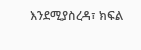እንደሚያስረዳ፣ ክፍል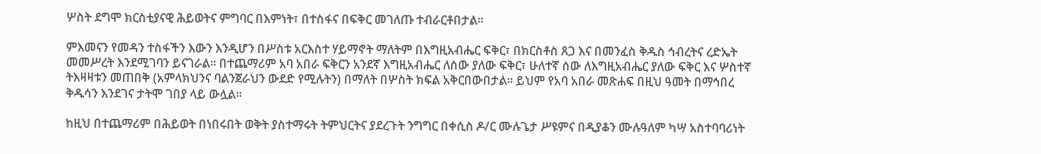ሦስት ደግሞ ክርስቲያናዊ ሕይወትና ምግባር በእምነት፣ በተስፋና በፍቅር መገለጡ ተብራርቶበታል፡፡

ምእመናን የመዳን ተስፋችን እውን እንዲሆን በሥስቱ አርእስተ ሃይማኖት ማለትም በእግዚአብሔር ፍቅር፣ በክርስቶስ ጸጋ እና በመንፈስ ቅዱስ ኅብረትና ረድኤት መመሥረት እንደሚገባን ይናገራል፡፡ በተጨማሪም አባ አበራ ፍቅርን አንደኛ እግዚአብሔር ለሰው ያለው ፍቅር፣ ሁለተኛ ሰው ለእግዚአብሔር ያለው ፍቅር እና ሦስተኛ ትእዛዛቱን መጠበቅ (አምላክህንና ባልንጀራህን ውደድ የሚሉትን) በማለት በሦስት ክፍል አቅርበውበታል፡፡ ይህም የአባ አበራ መጽሐፍ በዚህ ዓመት በማኅበረ ቅዱሳን እንደገና ታትሞ ገበያ ላይ ውሏል፡፡

ከዚህ በተጨማሪም በሕይወት በነበሩበት ወቅት ያስተማሩት ትምህርትና ያደረጉት ንግግር በቀሲስ ዶ/ር ሙሉጌታ ሥዩምና በዲያቆን ሙሉዓለም ካሣ አስተባባሪነት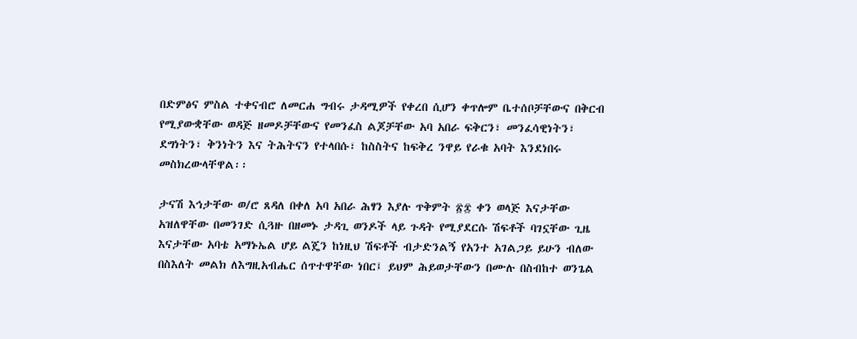በድምፅና ምስል ተቀናብሮ ለመርሐ ግብሩ ታዳሚዎች የቀረበ ሲሆን ቀጥሎም ቤተሰቦቻቸውና በቅርብ የሚያውቋቸው ወዳጅ ዘመዶቻቸውና የመንፈስ ልጆቻቸው አባ አበራ ፍቅርን፣ መንፈሳዊነትን፣ ደግነትን፣ ቅንነትን እና ትሕትናን የተላበሱ፣ ከስስትና ከፍቅረ ንዋይ የራቁ አባት እንደነበሩ መስክረውላቸዋል፡፡

ታናሽ እኅታቸው ወ/ሮ ጸዳለ በቀለ አባ አበራ ሕፃን እያሉ ጥቅምት ፳፰ ቀን ወላጅ እናታቸው አዝለዋቸው በመንገድ ሲጓዙ በዘመኑ ታዳጊ ወንዶች ላይ ጉዳት የሚያደርሱ ሽፍቶች ባገኗቸው ጊዜ እናታቸው አባቴ አማኑኤል ሆይ ልጄን ከነዚህ ሽፍቶች ብታድንልኝ የአንተ አገልጋይ ይሁን ብለው በስእለት መልክ ለእግዚአብሔር ሰጥተዋቸው ነበር፤ ይህም ሕይወታቸውን በሙሉ በስብከተ ወንጌል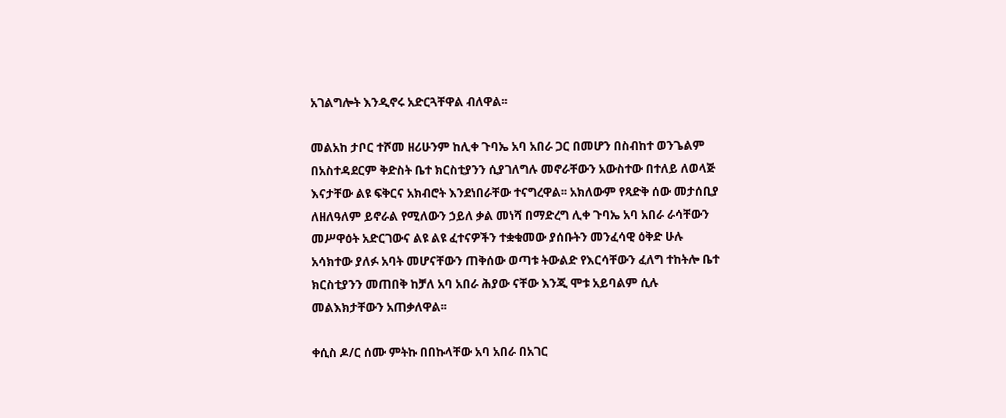አገልግሎት እንዲኖሩ አድርጓቸዋል ብለዋል፡፡

መልአከ ታቦር ተሾመ ዘሪሁንም ከሊቀ ጉባኤ አባ አበራ ጋር በመሆን በስብከተ ወንጌልም በአስተዳደርም ቅድስት ቤተ ክርስቲያንን ሲያገለግሉ መኖራቸውን አውስተው በተለይ ለወላጅ እናታቸው ልዩ ፍቅርና አክብሮት እንደነበራቸው ተናግረዋል፡፡ አክለውም የጻድቅ ሰው መታሰቢያ ለዘለዓለም ይኖራል የሚለውን ኃይለ ቃል መነሻ በማድረግ ሊቀ ጉባኤ አባ አበራ ራሳቸውን መሥዋዕት አድርገውና ልዩ ልዩ ፈተናዎችን ተቋቁመው ያሰቡትን መንፈሳዊ ዕቅድ ሁሉ አሳክተው ያለፉ አባት መሆናቸውን ጠቅሰው ወጣቱ ትውልድ የእርሳቸውን ፈለግ ተከትሎ ቤተ ክርስቲያንን መጠበቅ ከቻለ አባ አበራ ሕያው ናቸው እንጂ ሞቱ አይባልም ሲሉ መልእክታቸውን አጠቃለዋል፡፡

ቀሲስ ዶ/ር ሰሙ ምትኩ በበኩላቸው አባ አበራ በአገር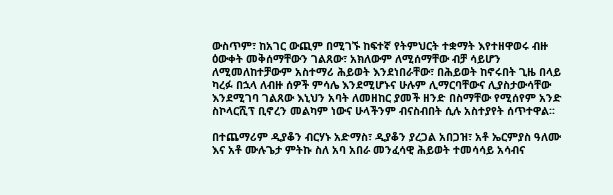ውስጥም፣ ከአገር ውጪም በሚገኙ ከፍተኛ የትምህርት ተቋማት እየተዘዋወሩ ብዙ ዕውቀት መቅሰማቸውን ገልጸው፣ አክለውም ለሚሰማቸው ብቻ ሳይሆን ለሚመለከተቻውም አስተማሪ ሕይወት እንደነበራቸው፣ በሕይወት ከኖሩበት ጊዜ በላይ ካረፉ በኋላ ለብዙ ሰዎች ምሳሌ እንደሚሆኑና ሁሉም ሊማርባቸውና ሊያስታውሳቸው እንደሚገባ ገልጸው እኒህን አባት ለመዘከር ያመች ዘንድ በስማቸው የሚሰየም አንድ ስኮላርሺፕ ቢኖረን መልካም ነውና ሁላችንም ብናስብበት ሲሉ አስተያየት ሰጥተዋል፡፡

በተጨማሪም ዲያቆን ብርሃኑ አድማስ፣ ዲያቆን ያረጋል አበጋዝ፣ አቶ ኤርምያስ ዓለሙ እና አቶ ሙሉጌታ ምትኩ ስለ አባ አበራ መንፈሳዊ ሕይወት ተመሳሳይ አሳብና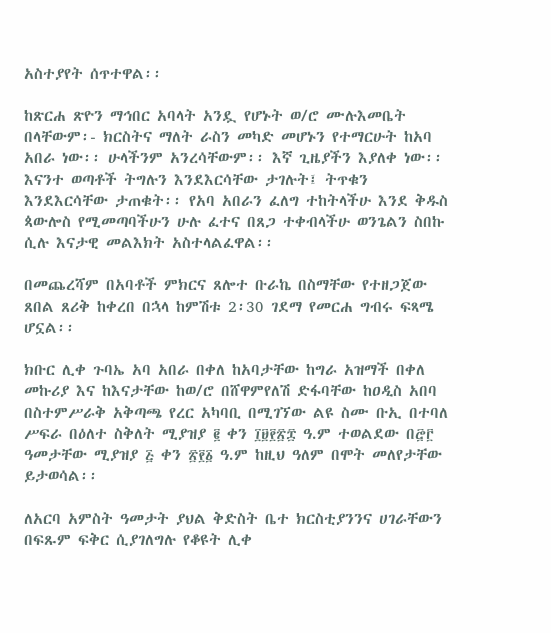አስተያየት ሰጥተዋል፡፡

ከጽርሐ ጽዮን ማኅበር አባላት አንዷ የሆኑት ወ/ሮ ሙሉእመቤት በላቸውም፡- ክርስትና ማለት ራስን መካድ መሆኑን የተማርሁት ከአባ አበራ ነው፡፡ ሁላችንም አንረሳቸውም፡፡ እኛ ጊዜያችን እያለቀ ነው፡፡ እናንተ ወጣቶች ትግሉን እንደእርሳቸው ታገሉት፤ ትጥቁን እንደእርሳቸው ታጠቁት፡፡ የአባ አበራን ፈለግ ተከትላችሁ እንደ ቅዱስ ጳውሎስ የሚመጣባችሁን ሁሉ ፈተና በጸጋ ተቀብላችሁ ወንጌልን ስበኩ ሲሉ እናታዊ መልእክት አስተላልፈዋል፡፡

በመጨረሻም በአባቶች ምክርና ጸሎተ ቡራኬ በስማቸው የተዘጋጀው ጸበል ጸሪቅ ከቀረበ በኋላ ከምሽቱ 2፡30 ገደማ የመርሐ ግብሩ ፍጻሜ ሆኗል፡፡

ክቡር ሊቀ ጉባኤ አባ አበራ በቀለ ከአባታቸው ከግራ አዝማች በቀለ መኩሪያ እና ከእናታቸው ከወ/ሮ በሸዋምየለሽ ድፋባቸው ከዐዲስ አበባ በስተምሥራቅ አቅጣጫ የረር አካባቢ በሚገኘው ልዩ ስሙ ቡኢ በተባለ ሥፍራ በዕለተ ስቅለት ሚያዝያ ፪ ቀን ፲፱፻፳፰ ዓ.ም ተወልደው በ፸፫ ዓመታቸው ሚያዝያ ፭ ቀን ፳፻፩ ዓ.ም ከዚህ ዓለም በሞት መለየታቸው ይታወሳል፡፡

ለአርባ አምስት ዓመታት ያህል ቅድስት ቤተ ክርስቲያንንና ሀገራቸውን በፍጹም ፍቅር ሲያገለግሉ የቆዩት ሊቀ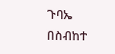ጉባኤ በስብከተ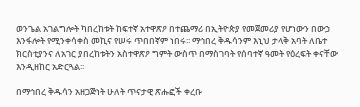ወንጌል አገልግሎት ካበረከቱት ከፍተኛ አተዋጽዖ በተጨማሪ በኢትዮጵያ የመጀመሪያ የሆነውን በውኃ እንፋሎት የሚንቀሳቀስ መኪና የሠሩ ጥበበኛም ነበሩ፡፡ ማኅበረ ቅዱሳንም እኒህ ታላቅ አባት ለቤተ ክርስቲያንና ለአገር ያበረከቱትን አስተዋጽዖ ግምት ውስጥ በማስገባት የሰባተኛ ዓመት የዕረፍት ቀናቸው እንዲዘከር አድርጓል፡፡

በማኅበረ ቅዱሳን አዘጋጅነት ሁለት ጥናታዊ ጽሑፎች ቀረቡ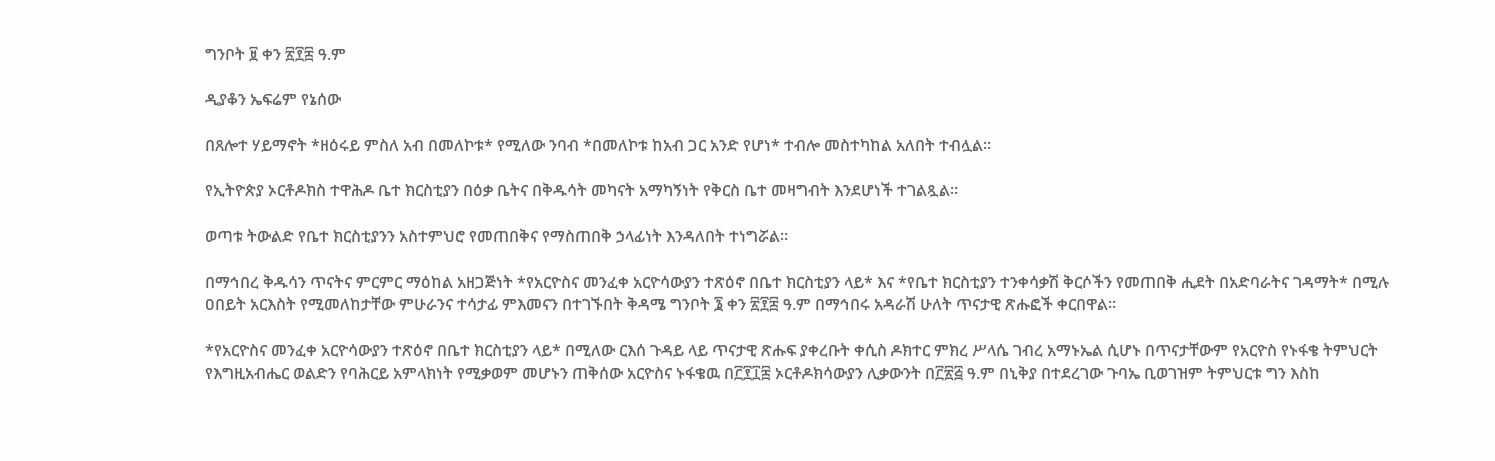ግንቦት ፱ ቀን ፳፻፰ ዓ.ም

ዲያቆን ኤፍሬም የኔሰው

በጸሎተ ሃይማኖት *ዘዕሩይ ምስለ አብ በመለኮቱ* የሚለው ንባብ *በመለኮቱ ከአብ ጋር አንድ የሆነ* ተብሎ መስተካከል አለበት ተብሏል፡፡

የኢትዮጵያ ኦርቶዶክስ ተዋሕዶ ቤተ ክርስቲያን በዕቃ ቤትና በቅዱሳት መካናት አማካኝነት የቅርስ ቤተ መዛግብት እንደሆነች ተገልጿል፡፡

ወጣቱ ትውልድ የቤተ ክርስቲያንን አስተምህሮ የመጠበቅና የማስጠበቅ ኃላፊነት እንዳለበት ተነግሯል፡፡

በማኅበረ ቅዱሳን ጥናትና ምርምር ማዕከል አዘጋጅነት *የአርዮስና መንፈቀ አርዮሳውያን ተጽዕኖ በቤተ ክርስቲያን ላይ* እና *የቤተ ክርስቲያን ተንቀሳቃሽ ቅርሶችን የመጠበቅ ሒደት በአድባራትና ገዳማት* በሚሉ ዐበይት አርእስት የሚመለከታቸው ምሁራንና ተሳታፊ ምእመናን በተገኙበት ቅዳሜ ግንቦት ፮ ቀን ፳፻፰ ዓ.ም በማኅበሩ አዳራሽ ሁለት ጥናታዊ ጽሑፎች ቀርበዋል፡፡

*የአርዮስና መንፈቀ አርዮሳውያን ተጽዕኖ በቤተ ክርስቲያን ላይ* በሚለው ርእሰ ጉዳይ ላይ ጥናታዊ ጽሑፍ ያቀረቡት ቀሲስ ዶክተር ምክረ ሥላሴ ገብረ አማኑኤል ሲሆኑ በጥናታቸውም የአርዮስ የኑፋቄ ትምህርት የእግዚአብሔር ወልድን የባሕርይ አምላክነት የሚቃወም መሆኑን ጠቅሰው አርዮስና ኑፋቄዉ በ፫፻፲፰ ኦርቶዶክሳውያን ሊቃውንት በ፫፳፭ ዓ.ም በኒቅያ በተደረገው ጉባኤ ቢወገዝም ትምህርቱ ግን እስከ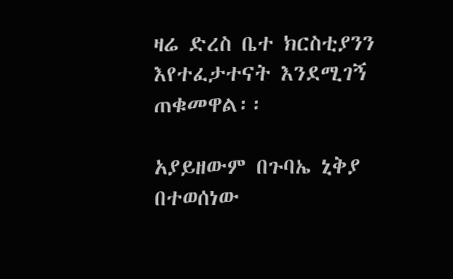ዛሬ ድረስ ቤተ ክርስቲያንን እየተፈታተናት እንደሚገኝ ጠቁመዋል፡፡

አያይዘውም በጉባኤ ኒቅያ በተወሰነው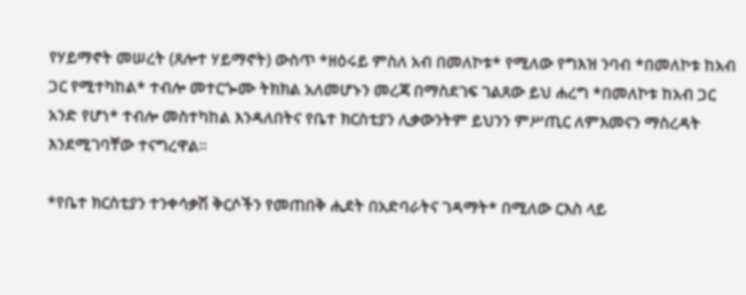የሃይማኖት መሠረት (ጸሎተ ሃይማኖት) ውስጥ *ዘዕሩይ ምስለ አብ በመለኮቱ* የሚለው የግእዝ ንባብ *በመለኮቱ ከአብ ጋር የሚተካከል* ተብሎ መተርጐሙ ትክክል አለመሆኑን መረጃ በማስደገፍ ገልጸው ይህ ሐረግ *በመለኮቱ ከአብ ጋር አንድ የሆነ* ተብሎ መስተካከል እንዳለበትና የቤተ ክርስቲያን ሊቃውንትም ይህንን ምሥጢር ለምእመናን ማስረዳት እንደሚገባቸው ተናግረዋል፡፡

*የቤተ ክርስቲያን ተንቀሳቃሽ ቅርሶችን የመጠበቅ ሒደት በአድባራትና ገዳማት* በሚለው ርእስ ላይ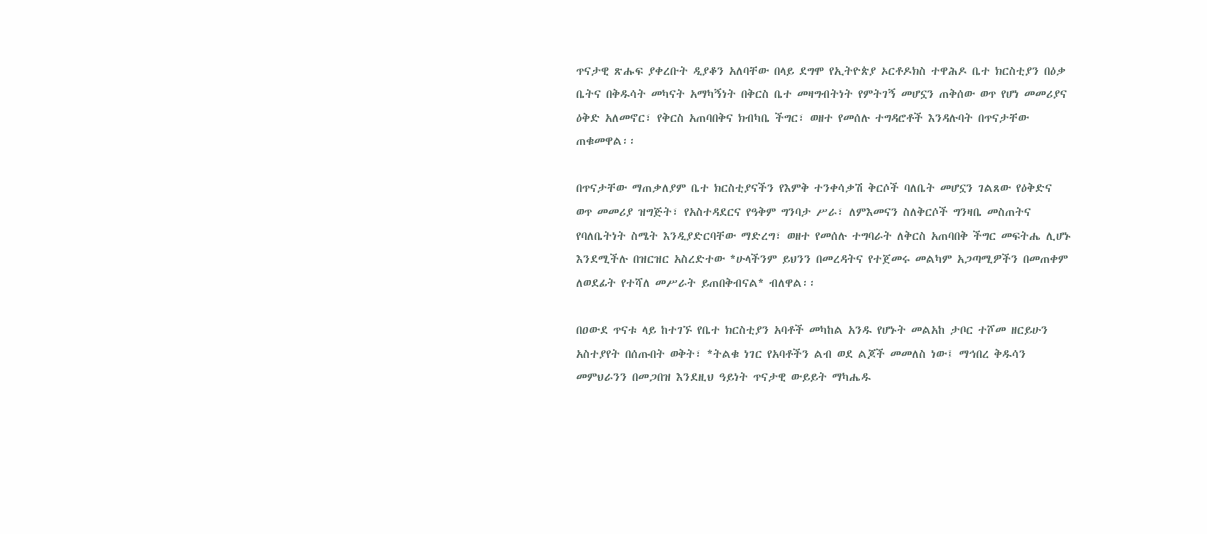ጥናታዊ ጽሑፍ ያቀረቡት ዲያቆን አለባቸው በላይ ደግሞ የኢትዮጵያ ኦርቶዶክስ ተዋሕዶ ቤተ ክርስቲያን በዕቃ ቤትና በቅዱሳት መካናት አማካኝነት በቅርስ ቤተ መዛግብትነት የምትገኝ መሆኗን ጠቅሰው ወጥ የሆነ መመሪያና ዕቅድ አለመኖር፣ የቅርስ አጠባበቅና ክብካቤ ችግር፣ ወዘተ የመሰሉ ተግዳሮቶች እንዳሉባት በጥናታቸው ጠቁመዋል፡፡

በጥናታቸው ማጠቃለያም ቤተ ክርስቲያናችን የእምቅ ተንቀሳቃሽ ቅርሶች ባለቤት መሆኗን ገልጸው የዕቅድና ወጥ መመሪያ ዝግጅት፣ የአስተዳደርና የዓቅም ግንባታ ሥራ፣ ለምእመናን ስለቅርሶች ግንዛቤ መስጠትና የባለቤትነት ስሜት እንዲያድርባቸው ማድረግ፣ ወዘተ የመሰሉ ተግባራት ለቅርስ አጠባበቅ ችግር መፍትሔ ሊሆኑ እንደሚችሉ በዝርዝር አስረድተው *ሁላችንም ይህንን በመረዳትና የተጀመሩ መልካም አጋጣሚዎችን በመጠቀም ለወደፊት የተሻለ መሥራት ይጠበቅብናል* ብለዋል፡፡

በዐውደ ጥናቱ ላይ ከተገኙ የቤተ ክርስቲያን አባቶች መካከል አንዱ የሆኑት መልአከ ታቦር ተሾመ ዘርይሁን አስተያየት በሰጡበት ወቅት፣ *ትልቁ ነገር የአባቶችን ልብ ወደ ልጆች መመለስ ነው፤ ማኅበረ ቅዱሳን መምህራንን በመጋበዝ እንደዚህ ዓይነት ጥናታዊ ውይይት ማካሔዱ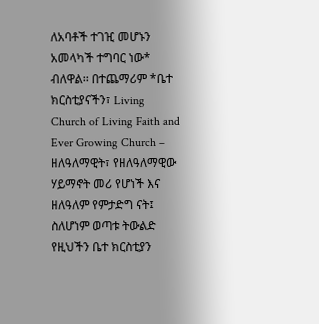ለአባቶች ተገዢ መሆኑን አመላካች ተግባር ነው* ብለዋል፡፡ በተጨማሪም *ቤተ ክርስቲያናችን፣ Living Church of Living Faith and Ever Growing Church – ዘለዓለማዊት፣ የዘለዓለማዊው ሃይማኖት መሪ የሆነች እና ዘለዓለም የምታድግ ናት፤ ስለሆነም ወጣቱ ትውልድ የዚህችን ቤተ ክርስቲያን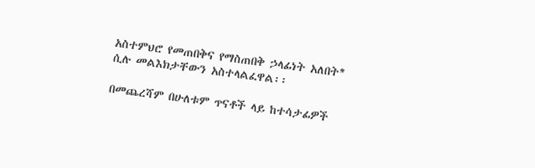አስተምህሮ የመጠበቅና የማስጠበቅ ኃላፊነት አለበት* ሲሉ መልእክታቸውን አስተላልፈዋል፡፡

በመጨረሻም በሁለቱም ጥናቶች ላይ ከተሳታፊዎች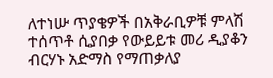ለተነሡ ጥያቄዎች በአቅራቢዎቹ ምላሽ ተሰጥቶ ሲያበቃ የውይይቱ መሪ ዲያቆን ብርሃኑ አድማስ የማጠቃለያ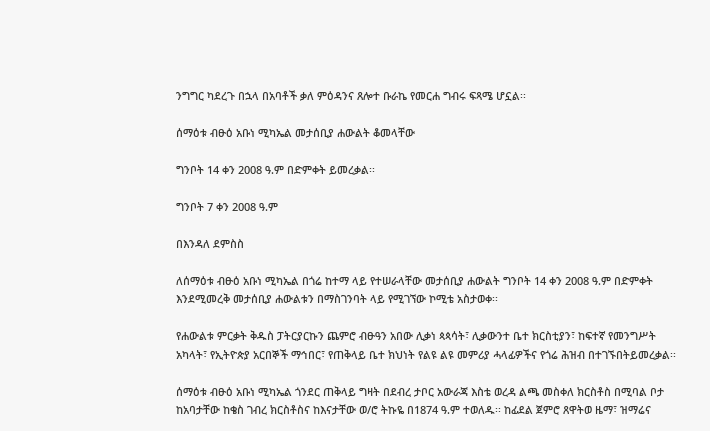ንግግር ካደረጉ በኋላ በአባቶች ቃለ ምዕዳንና ጸሎተ ቡራኬ የመርሐ ግብሩ ፍጻሜ ሆኗል፡፡

ሰማዕቱ ብፁዕ አቡነ ሚካኤል መታሰቢያ ሐውልት ቆመላቸው

ግንቦት 14 ቀን 2008 ዓ.ም በድምቀት ይመረቃል፡፡

ግንቦት 7 ቀን 2008 ዓ.ም

በእንዳለ ደምስስ

ለሰማዕቱ ብፁዕ አቡነ ሚካኤል በጎሬ ከተማ ላይ የተሠራላቸው መታሰቢያ ሐውልት ግንቦት 14 ቀን 2008 ዓ.ም በድምቀት እንደሚመረቅ መታሰቢያ ሐውልቱን በማስገንባት ላይ የሚገኘው ኮሚቴ አስታወቀ፡፡

የሐውልቱ ምርቃት ቅዱስ ፓትርያርኩን ጨምሮ ብፁዓን አበው ሊቃነ ጳጳሳት፣ ሊቃውንተ ቤተ ክርስቲያን፣ ከፍተኛ የመንግሥት አካላት፣ የኢትዮጵያ አርበኞች ማኅበር፣ የጠቅላይ ቤተ ክህነት የልዩ ልዩ መምሪያ ሓላፊዎችና የጎሬ ሕዝብ በተገኙበትይመረቃል፡፡

ሰማዕቱ ብፁዕ አቡነ ሚካኤል ጎንደር ጠቅላይ ግዛት በደብረ ታቦር አውራጃ እስቴ ወረዳ ልጫ መስቀለ ክርስቶስ በሚባል ቦታ ከአባታቸው ከቄስ ገብረ ክርስቶስና ከእናታቸው ወ/ሮ ትኩዬ በ1874 ዓ.ም ተወለዱ፡፡ ከፊደል ጀምሮ ጸዋትወ ዜማ፣ ዝማሬና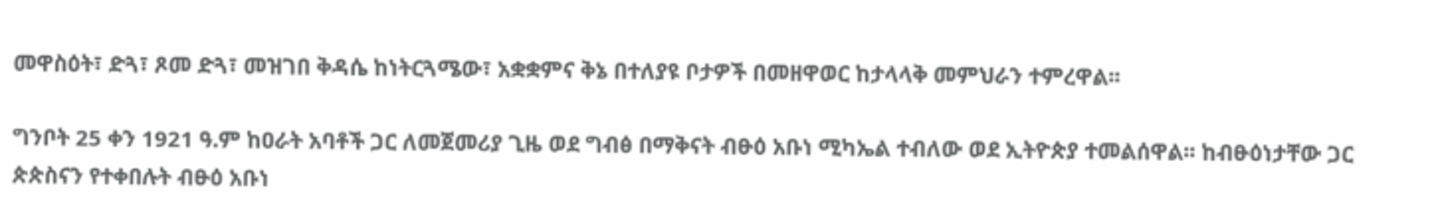መዋስዕት፣ ድጓ፣ ጾመ ድጓ፣ መዝገበ ቅዳሴ ከነትርጓሜው፣ አቋቋምና ቅኔ በተለያዩ ቦታዎች በመዘዋወር ከታላላቅ መምህራን ተምረዋል፡፡

ግንቦት 25 ቀን 1921 ዓ.ም ከዐራት አባቶች ጋር ለመጀመሪያ ጊዜ ወደ ግብፅ በማቅናት ብፁዕ አቡነ ሚካኤል ተብለው ወደ ኢትዮጵያ ተመልሰዋል፡፡ ከብፁዕነታቸው ጋር ጵጵስናን የተቀበሉት ብፁዕ አቡነ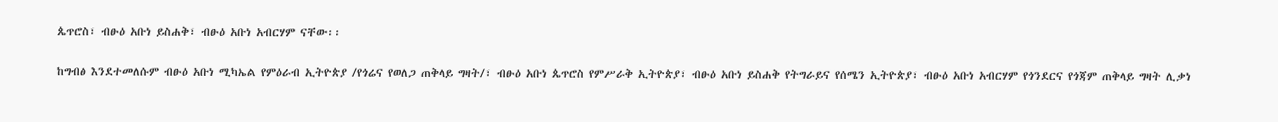ጴጥሮስ፣ ብፁዕ አቡነ ይስሐቅ፣ ብፁዕ አቡነ አብርሃም ናቸው፡፡

ከግብፅ እንደተመለሱም ብፁዕ አቡነ ሚካኤል የምዕራብ ኢትዮጵያ /የጎሬና የወለጋ ጠቅላይ ግዛት/፣ ብፁዕ አቡነ ጴጥሮስ የምሥራቅ ኢትዮጵያ፣ ብፁዕ አቡነ ይስሐቅ የትግራይና የሰሜን ኢትዮጵያ፣ ብፁዕ አቡነ አብርሃም የጎንደርና የጎጃም ጠቅላይ ግዛት ሊቃነ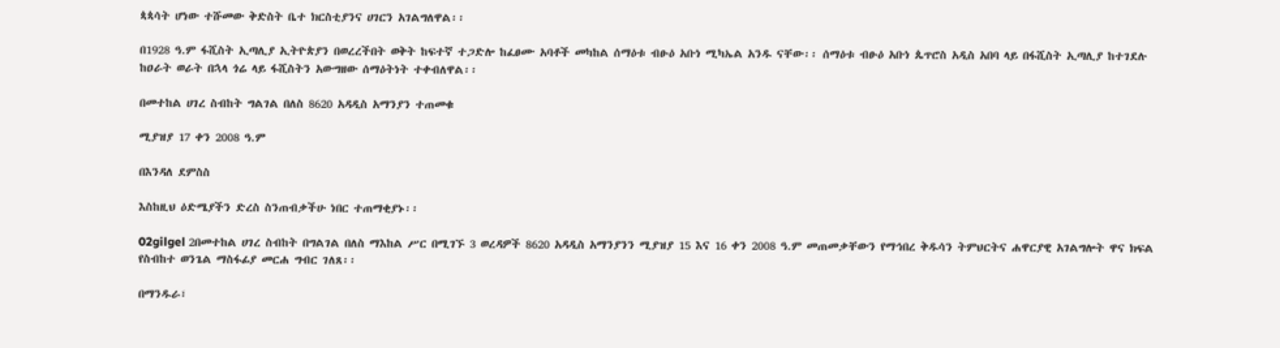ጳጳሳት ሆነው ተሹመው ቅድስት ቤተ ክርስቲያንና ሀገርን አገልግለዋል፡፡

በ1928 ዓ.ም ፋሺስት ኢጣሊያ ኢትዮጵያን በወረረችበት ወቅት ከፍተኛ ተጋድሎ ከፈፀሙ አባቶች መካከል ሰማዕቱ ብፁዕ አቡነ ሚካኤል አንዱ ናቸው፡፡ ሰማዕቱ ብፁዕ አቡነ ጴጥሮስ አዲስ አበባ ላይ በፋሺስት ኢጣሊያ ከተገደሉ ከዐራት ወራት በኋላ ጎሬ ላይ ፋሺስትን አውግዘው ሰማዕትነት ተቀብለዋል፡፡

በመተከል ሀገረ ስብከት ግልገል በለስ 8620 አዳዲስ አማንያን ተጠመቁ

ሚያዝያ 17 ቀን 2008 ዓ.ም

በእንዳለ ደምስስ

እስከዚህ ዕድሜያችን ድረስ ስንጠብቃችሁ ነበር ተጠማቂያኑ፡፡

02gilgel 2በመተከል ሀገረ ስብከት በግልገል በለስ ማእከል ሥር በሚገኙ 3 ወረዳዎች 8620 አዳዲስ አማንያንን ሚያዝያ 15 እና 16 ቀን 2008 ዓ.ም መጠመቃቸውን የማኅበረ ቅዱሳን ትምህርትና ሐዋርያዊ አገልግሎት ዋና ክፍል የስብከተ ወንጌል ማስፋፊያ መርሐ ግብር ገለጸ፡፡

በማንዱራ፣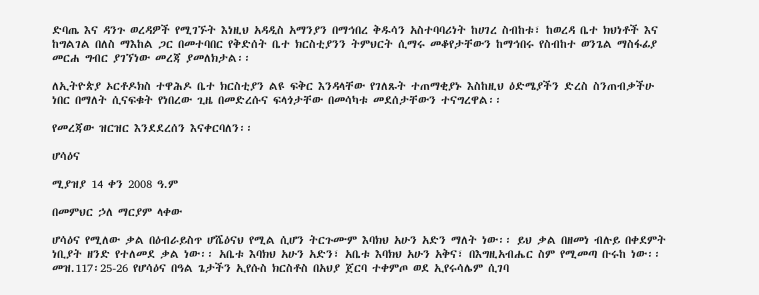ድባጤ እና ዳንጉ ወረዳዎች የሚገኙት እነዚህ አዳዲስ አማንያን በማኅበረ ቅዱሳን አስተባባሪነት ከሀገረ ስብከቱ፣ ከወረዳ ቤተ ክህነቶች እና ከግልገል በለስ ማእከል ጋር በመተባበር የቅድሰት ቤተ ክርስቲያንን ትምህርት ሲማሩ መቆየታቸውን ከማኅበሩ የስብከተ ወንጌል ማስፋፊያ መርሐ ግብር ያገኘነው መረጃ ያመለክታል፡፡

ለኢትዮጵያ ኦርቶዶክስ ተዋሕዶ ቤተ ክርስቲያን ልዩ ፍቅር እንዳላቸው የገለጹት ተጠማቂያኑ እስከዚህ ዕድሜያችን ድረስ ስንጠብቃችሁ ነበር በማለት ሲናፍቁት የነበረው ጊዜ በመድረሱና ፍላጎታቸው በመሳካቱ መደሰታቸውን ተናግረዋል፡፡

የመረጃው ዝርዝር እንደደረሰን እናቀርባለን፡፡

ሆሳዕና

ሚያዝያ 14 ቀን 2008 ዓ.ም

በመምህር ኃለ ማርያም ላቀው

ሆሳዕና የሚለው ቃል በዕብራይስጥ ሆሼዕናህ የሚል ሲሆን ትርጉሙም እባክህ አሁን አድን ማለት ነው፡፡ ይህ ቃል በዘመነ ብሉይ በቀደምት ነቢያት ዘንድ የተለመደ ቃል ነው፡፡ አቤቱ እባክህ አሁን አድን፣ አቤቱ እባክህ አሁን አቅና፣ በእግዚአብሔር ስም የሚመጣ ቡሩከ ነው፡፡ መዝ.117፡25-26 የሆሳዕና በዓል ጌታችን ኢየሱስ ክርስቶስ በአህያ ጀርባ ተቀምጦ ወደ ኢየሩሳሌም ሲገባ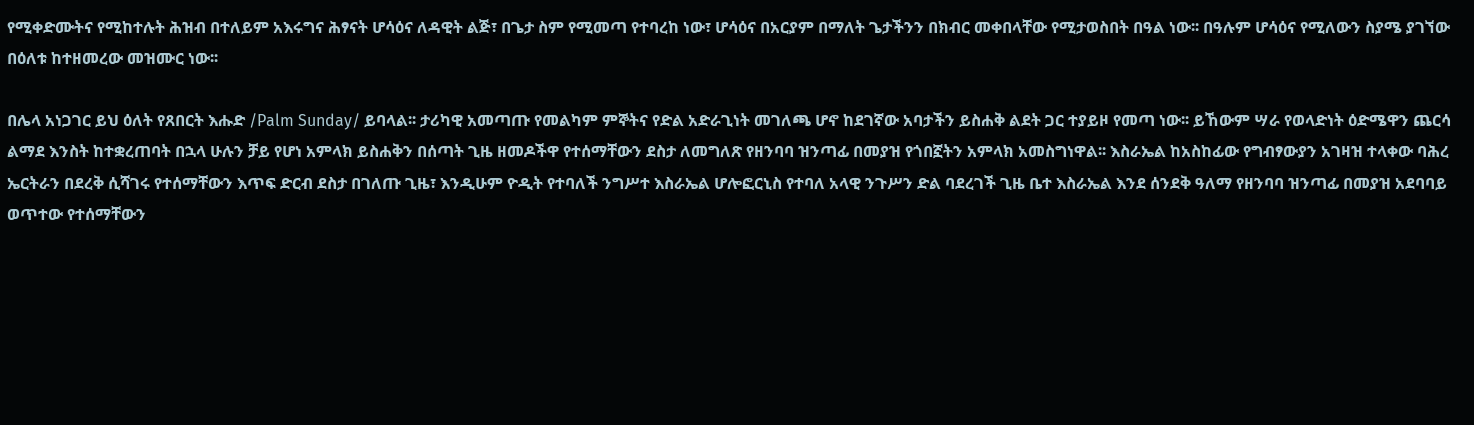የሚቀድሙትና የሚከተሉት ሕዝብ በተለይም አእሩግና ሕፃናት ሆሳዕና ለዳዊት ልጅ፣ በጌታ ስም የሚመጣ የተባረከ ነው፣ ሆሳዕና በአርያም በማለት ጌታችንን በክብር መቀበላቸው የሚታወስበት በዓል ነው፡፡ በዓሉም ሆሳዕና የሚለውን ስያሜ ያገኘው በዕለቱ ከተዘመረው መዝሙር ነው፡፡

በሌላ አነጋገር ይህ ዕለት የጸበርት እሑድ /Palm Sunday/ ይባላል፡፡ ታሪካዊ አመጣጡ የመልካም ምኞትና የድል አድራጊነት መገለጫ ሆኖ ከደገኛው አባታችን ይስሐቅ ልደት ጋር ተያይዞ የመጣ ነው፡፡ ይኸውም ሣራ የወላድነት ዕድሜዋን ጨርሳ ልማደ እንስት ከተቋረጠባት በኋላ ሁሉን ቻይ የሆነ አምላክ ይስሐቅን በሰጣት ጊዜ ዘመዶችዋ የተሰማቸውን ደስታ ለመግለጽ የዘንባባ ዝንጣፊ በመያዝ የጎበኟትን አምላክ አመስግነዋል፡፡ እስራኤል ከአስከፊው የግብፃውያን አገዛዝ ተላቀው ባሕረ ኤርትራን በደረቅ ሲሻገሩ የተሰማቸውን እጥፍ ድርብ ደስታ በገለጡ ጊዜ፣ እንዲሁም ዮዲት የተባለች ንግሥተ እስራኤል ሆሎፎርኒስ የተባለ አላዊ ንጉሥን ድል ባደረገች ጊዜ ቤተ እስራኤል እንደ ሰንደቅ ዓለማ የዘንባባ ዝንጣፊ በመያዝ አደባባይ ወጥተው የተሰማቸውን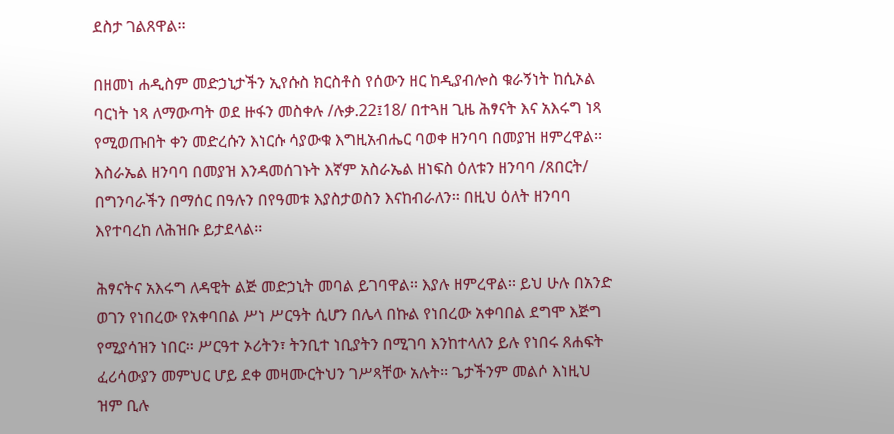ደስታ ገልጸዋል፡፡

በዘመነ ሐዲስም መድኃኒታችን ኢየሱስ ክርስቶስ የሰውን ዘር ከዲያብሎስ ቁራኝነት ከሲኦል ባርነት ነጻ ለማውጣት ወደ ዙፋን መስቀሉ /ሉቃ.22፤18/ በተጓዘ ጊዜ ሕፃናት እና አእሩግ ነጻ የሚወጡበት ቀን መድረሱን እነርሱ ሳያውቁ እግዚአብሔር ባወቀ ዘንባባ በመያዝ ዘምረዋል፡፡ እስራኤል ዘንባባ በመያዝ እንዳመሰገኑት እኛም አስራኤል ዘነፍስ ዕለቱን ዘንባባ /ጸበርት/ በግንባራችን በማሰር በዓሉን በየዓመቱ እያስታወስን እናከብራለን፡፡ በዚህ ዕለት ዘንባባ እየተባረከ ለሕዝቡ ይታደላል፡፡

ሕፃናትና አእሩግ ለዳዊት ልጅ መድኃኒት መባል ይገባዋል፡፡ እያሉ ዘምረዋል፡፡ ይህ ሁሉ በአንድ ወገን የነበረው የአቀባበል ሥነ ሥርዓት ሲሆን በሌላ በኩል የነበረው አቀባበል ደግሞ እጅግ የሚያሳዝን ነበር፡፡ ሥርዓተ ኦሪትን፣ ትንቢተ ነቢያትን በሚገባ እንከተላለን ይሉ የነበሩ ጸሐፍት ፈሪሳውያን መምህር ሆይ ደቀ መዛሙርትህን ገሥጻቸው አሉት፡፡ ጌታችንም መልሶ እነዚህ ዝም ቢሉ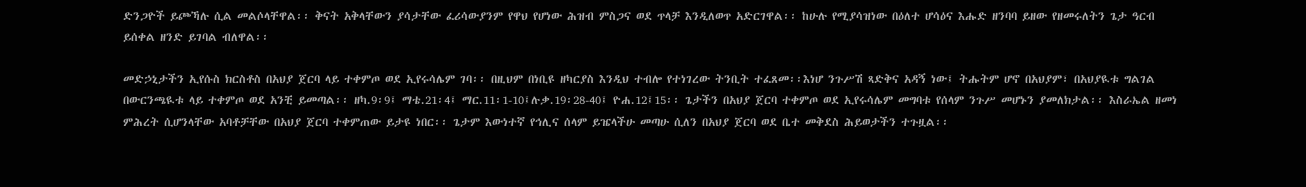ድንጋዮች ይጮኻሉ ሲል መልሶላቸዋል፡፡ ቅናት አቅላቸውን ያሳታቸው ፈሪሳውያንም የዋህ የሆነው ሕዝብ ምስጋና ወደ ጥላቻ እንዲለወጥ አድርገዋል፡፡ ከሁሉ የሚያሳዝነው በዕለተ ሆሳዕና እሑድ ዘንባባ ይዘው የዘመሩለትን ጌታ ዓርብ ይሰቀል ዘንድ ይገባል ብለዋል፡፡

መድኃኒታችን ኢየሱስ ክርስቶስ በአህያ ጀርባ ላይ ተቀምጦ ወደ ኢየሩሳሌም ገባ፡፡ በዚህም በነቢዩ ዘካርያስ እንዲህ ተብሎ የተነገረው ትንቢት ተፈጸመ፡፡እነሆ ንጉሥሽ ጻድቅና አዳኝ ነው፤ ትሑትም ሆኖ በአህያም፣ በአህያዪቱ ግልገል በውርንጫዪቱ ላይ ተቀምጦ ወደ አንቺ ይመጣል፡፡ ዘካ.9፡9፤ ማቴ.21፡4፤ ማር.11፡1-10፤ሉቃ.19፡28-40፤ ዮሐ.12፤15፡፡ ጌታችን በአህያ ጀርባ ተቀምጦ ወደ ኢየሩሳሌም መግባቱ የሰላም ንጉሥ መሆኑን ያመለክታል፡፡ እስራኤል ዘመነ ምሕረት ሲሆንላቸው አባቶቻቸው በአህያ ጀርባ ተቀምጠው ይታዩ ነበር፡፡ ጌታም እውነተኛ የኅሊና ሰላም ይዤላችሁ መጣሁ ሲለን በአህያ ጀርባ ወደ ቤተ መቅደስ ሕይወታችን ተጉዟል፡፡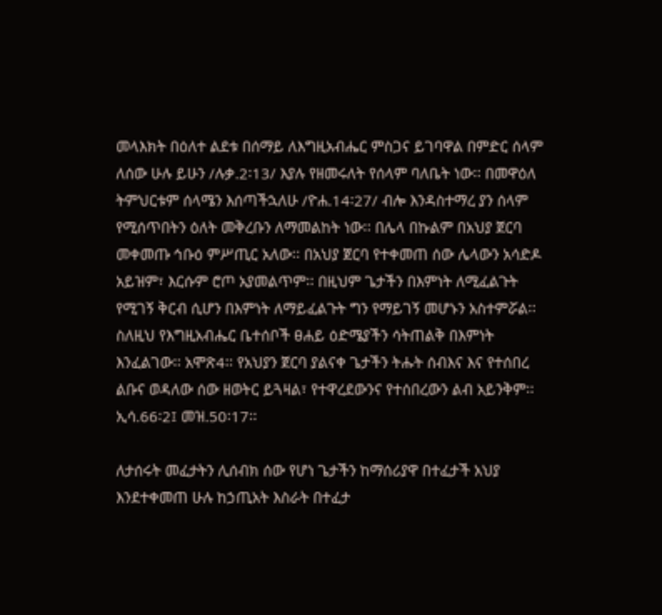መላእክት በዕለተ ልደቱ በሰማይ ለእግዚአብሔር ምስጋና ይገባዋል በምድር ሰላም ለሰው ሁሉ ይሁን /ሉቃ.2፡13/ እያሉ የዘመሩለት የሰላም ባለቤት ነው፡፡ በመዋዕለ ትምህርቱም ሰላሜን እሰጣችኋለሁ /ዮሐ.14፡27/ ብሎ እንዳስተማረ ያን ሰላም የሚሰጥበትን ዕለት መቅረቡን ለማመልከት ነው፡፡ በሌላ በኩልም በአህያ ጀርባ መቀመጡ ኅቡዕ ምሥጢር አለው፡፡ በአህያ ጀርባ የተቀመጠ ሰው ሌላውን አሳድዶ አይዝም፣ እርሱም ሮጦ አያመልጥም፡፡ በዚህም ጌታችን በእምነት ለሚፈልጉት የሚገኝ ቅርብ ሲሆን በእምነት ለማይፈልጉት ግን የማይገኝ መሆኑን አስተምሯል፡፡ ስለዚህ የእግዚአብሔር ቤተሰቦች ፀሐይ ዕድሜያችን ሳትጠልቅ በእምነት እንፈልገው፡፡ አሞጽ4፡፡ የአህያን ጀርባ ያልናቀ ጌታችን ትሑት ሰብእና እና የተሰበረ ልቡና ወዳለው ሰው ዘወትር ይጓዛል፣ የተዋረደውንና የተሰበረውን ልብ አይንቅም፡፡ ኢሳ.66፡2፤ መዝ.50፡17፡፡

ለታሰሩት መፈታትን ሊሰብክ ሰው የሆነ ጌታችን ከማሰሪያዋ በተፈታች አህያ እንደተቀመጠ ሁሉ ከኃጢአት እስራት በተፈታ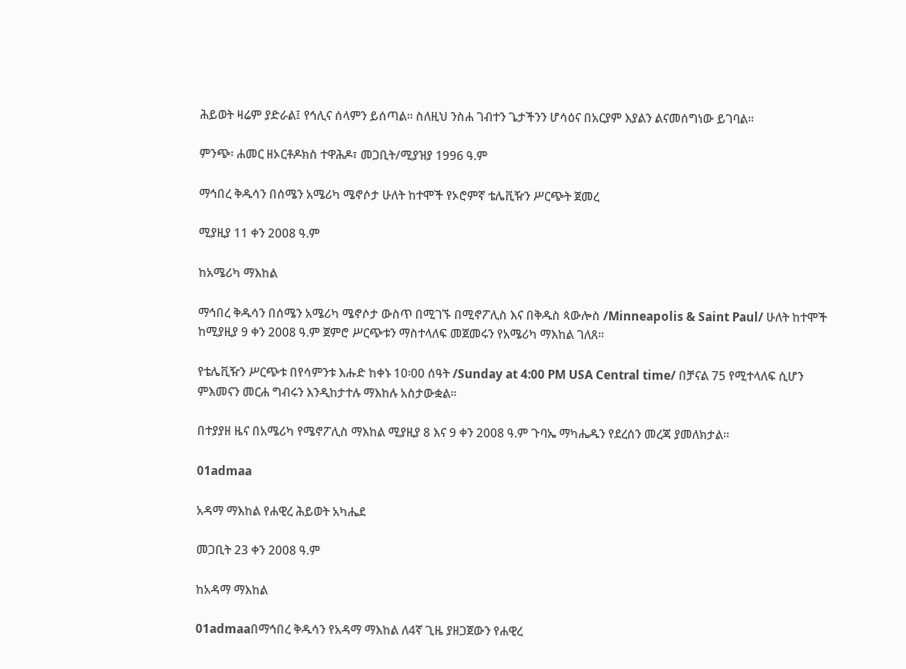ሕይወት ዛሬም ያድራል፤ የኅሊና ሰላምን ይሰጣል፡፡ ስለዚህ ንስሐ ገብተን ጌታችንን ሆሳዕና በአርያም እያልን ልናመሰግነው ይገባል፡፡

ምንጭ፡ ሐመር ዘኦርቶዶክስ ተዋሕዶ፣ መጋቢት/ሚያዝያ 1996 ዓ.ም

ማኅበረ ቅዱሳን በሰሜን አሜሪካ ሜኖሶታ ሁለት ከተሞች የኦሮምኛ ቴሌቪዥን ሥርጭት ጀመረ

ሚያዚያ 11 ቀን 2008 ዓ.ም

ከአሜሪካ ማእከል

ማኅበረ ቅዱሳን በሰሜን አሜሪካ ሜኖሶታ ውስጥ በሚገኙ በሚኖፖሊስ እና በቅዱስ ጳውሎስ /Minneapolis & Saint Paul/ ሁለት ከተሞች ከሚያዚያ 9 ቀን 2008 ዓ.ም ጀምሮ ሥርጭቱን ማስተላለፍ መጀመሩን የአሜሪካ ማእከል ገለጸ፡፡

የቴሌቪዥን ሥርጭቱ በየሳምንቱ እሑድ ከቀኑ 10፡00 ሰዓት /Sunday at 4:00 PM USA Central time/ በቻናል 75 የሚተላለፍ ሲሆን ምእመናን መርሐ ግብሩን እንዲከታተሉ ማእከሉ አስታውቋል፡፡

በተያያዘ ዜና በአሜሪካ የሜኖፖሊስ ማእከል ሚያዚያ 8 እና 9 ቀን 2008 ዓ.ም ጉባኤ ማካሔዱን የደረሰን መረጃ ያመለክታል፡፡

01admaa

አዳማ ማእከል የሐዊረ ሕይወት አካሔደ

መጋቢት 23 ቀን 2008 ዓ.ም

ከአዳማ ማእከል

01admaaበማኅበረ ቅዱሳን የአዳማ ማእከል ለ4ኛ ጊዜ ያዘጋጀውን የሐዊረ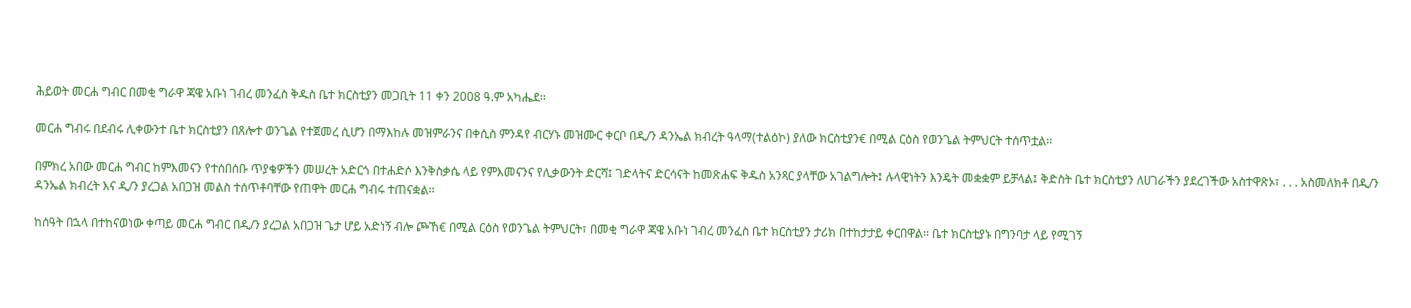ሕይወት መርሐ ግብር በመቂ ግራዋ ጃዌ አቡነ ገብረ መንፈስ ቅዱስ ቤተ ክርስቲያን መጋቢት 11 ቀን 2008 ዓ.ም አካሔደ፡፡

መርሐ ግብሩ በደብሩ ሊቀውንተ ቤተ ክርስቲያን በጸሎተ ወንጌል የተጀመረ ሲሆን በማእከሉ መዝምራንና በቀሲስ ምንዳየ ብርሃኑ መዝሙር ቀርቦ በዲ/ን ዳንኤል ክብረት ዓላማ(ተልዕኮ) ያለው ክርስቲያን€ በሚል ርዕስ የወንጌል ትምህርት ተሰጥቷል፡፡

በምክረ አበው መርሐ ግብር ከምእመናን የተሰበሰቡ ጥያቄዎችን መሠረት አድርጎ በተሐድሶ እንቅስቃሴ ላይ የምእመናንና የሊቃውንት ድርሻ፤ ገድላትና ድርሳናት ከመጽሐፍ ቅዱስ አንጻር ያላቸው አገልግሎት፤ ሉላዊነትን እንዴት መቋቋም ይቻላል፤ ቅድስት ቤተ ክርስቲያን ለሀገራችን ያደረገችው አስተዋጽኦ፣ . . . አስመለክቶ በዲ/ን ዳንኤል ክብረት እና ዲ/ን ያረጋል አበጋዝ መልስ ተሰጥቶባቸው የጠዋት መርሐ ግብሩ ተጠናቋል፡፡

ከሰዓት በኋላ በተከናወነው ቀጣይ መርሐ ግብር በዲ/ን ያረጋል አበጋዝ ጌታ ሆይ አድነኝ ብሎ ጮኸ€ በሚል ርዕስ የወንጌል ትምህርት፣ በመቂ ግራዋ ጃዌ አቡነ ገብረ መንፈስ ቤተ ክርስቲያን ታሪክ በተከታታይ ቀርበዋል፡፡ ቤተ ክርስቲያኑ በግንባታ ላይ የሚገኝ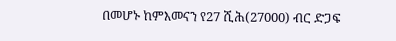በመሆኑ ከምእመናን የ27 ሺሕ(27000) ብር ድጋፍ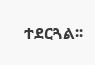ተደርጓል፡፡